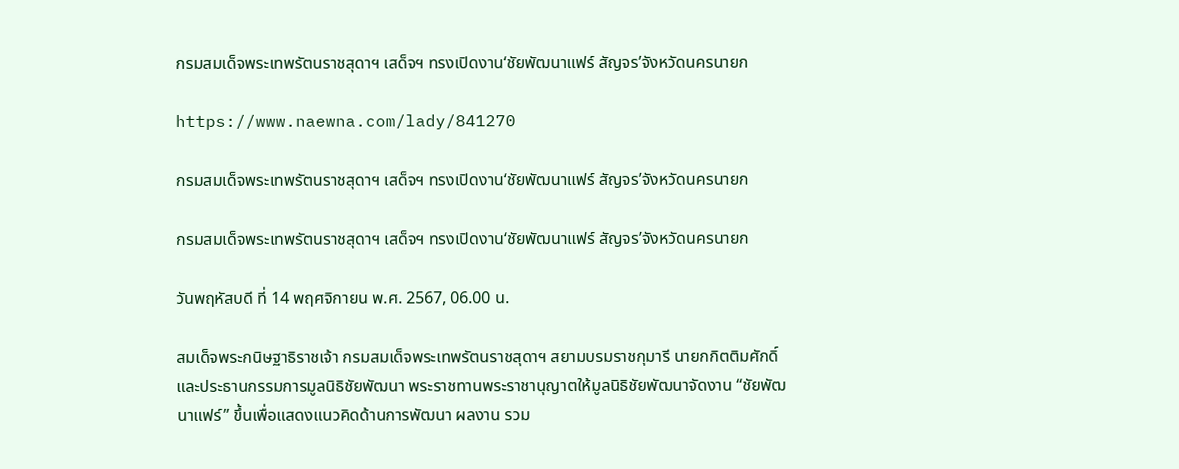กรมสมเด็จพระเทพรัตนราชสุดาฯ เสด็จฯ ทรงเปิดงาน‘ชัยพัฒนาแฟร์ สัญจร’จังหวัดนครนายก

https://www.naewna.com/lady/841270

กรมสมเด็จพระเทพรัตนราชสุดาฯ เสด็จฯ ทรงเปิดงาน‘ชัยพัฒนาแฟร์ สัญจร’จังหวัดนครนายก

กรมสมเด็จพระเทพรัตนราชสุดาฯ เสด็จฯ ทรงเปิดงาน‘ชัยพัฒนาแฟร์ สัญจร’จังหวัดนครนายก

วันพฤหัสบดี ที่ 14 พฤศจิกายน พ.ศ. 2567, 06.00 น.

สมเด็จพระกนิษฐาธิราชเจ้า กรมสมเด็จพระเทพรัตนราชสุดาฯ สยามบรมราชกุมารี นายกกิตติมศักดิ์และประธานกรรมการมูลนิธิชัยพัฒนา พระราชทานพระราชานุญาตให้มูลนิธิชัยพัฒนาจัดงาน “ชัยพัฒนาแฟร์” ขึ้นเพื่อแสดงแนวคิดด้านการพัฒนา ผลงาน รวม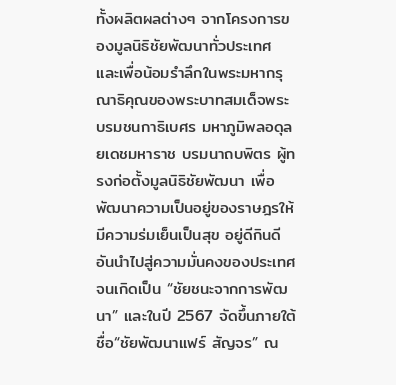ทั้งผลิตผลต่างๆ จากโครงการของมูลนิธิชัยพัฒนาทั่วประเทศ และเพื่อน้อมรำลึกในพระมหากรุณาธิคุณของพระบาทสมเด็จพระบรมชนกาธิเบศร มหาภูมิพลอดุลยเดชมหาราช บรมนาถบพิตร ผู้ทรงก่อตั้งมูลนิธิชัยพัฒนา เพื่อพัฒนาความเป็นอยู่ของราษฎรให้มีความร่มเย็นเป็นสุข อยู่ดีกินดี อันนำไปสู่ความมั่นคงของประเทศจนเกิดเป็น “ชัยชนะจากการพัฒนา” และในปี 2567 จัดขึ้นภายใต้ชื่อ“ชัยพัฒนาแฟร์ สัญจร” ณ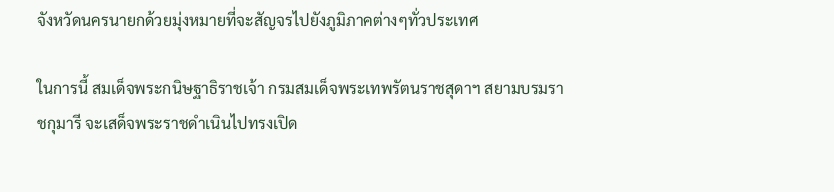จังหวัดนครนายกด้วยมุ่งหมายที่จะสัญจรไปยังภูมิภาคต่างๆทั่วประเทศ

ในการนี้ สมเด็จพระกนิษฐาธิราชเจ้า กรมสมเด็จพระเทพรัตนราชสุดาฯ สยามบรมราชกุมารี จะเสด็จพระราชดำเนินไปทรงเปิด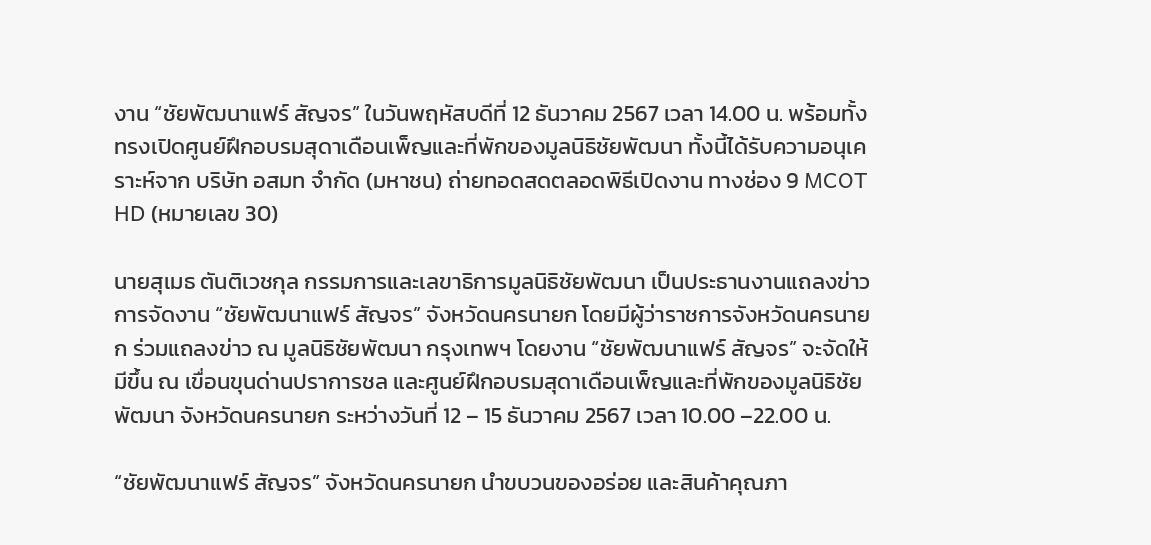งาน “ชัยพัฒนาแฟร์ สัญจร” ในวันพฤหัสบดีที่ 12 ธันวาคม 2567 เวลา 14.00 น. พร้อมทั้ง ทรงเปิดศูนย์ฝึกอบรมสุดาเดือนเพ็ญและที่พักของมูลนิธิชัยพัฒนา ทั้งนี้ได้รับความอนุเคราะห์จาก บริษัท อสมท จำกัด (มหาชน) ถ่ายทอดสดตลอดพิธีเปิดงาน ทางช่อง 9 MCOT HD (หมายเลข 30)

นายสุเมธ ตันติเวชกุล กรรมการและเลขาธิการมูลนิธิชัยพัฒนา เป็นประธานงานแถลงข่าวการจัดงาน “ชัยพัฒนาแฟร์ สัญจร” จังหวัดนครนายก โดยมีผู้ว่าราชการจังหวัดนครนายก ร่วมแถลงข่าว ณ มูลนิธิชัยพัฒนา กรุงเทพฯ โดยงาน “ชัยพัฒนาแฟร์ สัญจร” จะจัดให้มีขึ้น ณ เขื่อนขุนด่านปราการชล และศูนย์ฝึกอบรมสุดาเดือนเพ็ญและที่พักของมูลนิธิชัยพัฒนา จังหวัดนครนายก ระหว่างวันที่ 12 – 15 ธันวาคม 2567 เวลา 10.00 –22.00 น.

“ชัยพัฒนาแฟร์ สัญจร” จังหวัดนครนายก นำขบวนของอร่อย และสินค้าคุณภา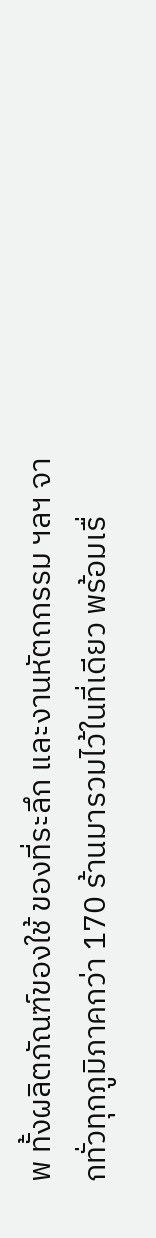พ ทั้งผลิตภัณฑ์ของใช้ ของที่ระลึก และงานหัตถกรรม ฯลฯ จากทั่วทุกภูมิภาคกว่า 170 ร้านมารวมไว้ในที่เดียว พร้อมเรื่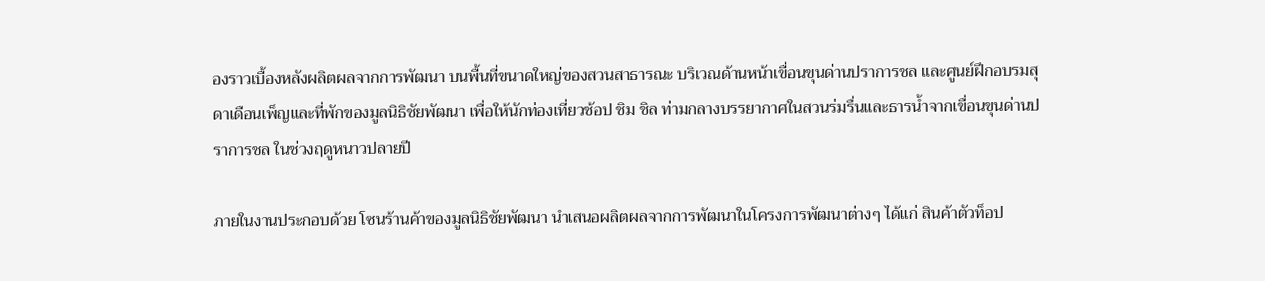องราวเบื้องหลังผลิตผลจากการพัฒนา บนพื้นที่ขนาดใหญ่ของสวนสาธารณะ บริเวณด้านหน้าเขื่อนขุนด่านปราการชล และศูนย์ฝึกอบรมสุดาเดือนเพ็ญและที่พักของมูลนิธิชัยพัฒนา เพื่อให้นักท่องเที่ยวช้อป ชิม ชิล ท่ามกลางบรรยากาศในสวนร่มรื่นและธารน้ำจากเขื่อนขุนด่านปราการชล ในช่วงฤดูหนาวปลายปี

ภายในงานประกอบด้วย โซนร้านค้าของมูลนิธิชัยพัฒนา นำเสนอผลิตผลจากการพัฒนาในโครงการพัฒนาต่างๆ ได้แก่ สินค้าตัวท็อป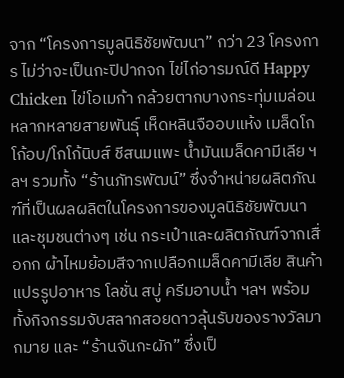จาก “โครงการมูลนิธิชัยพัฒนา” กว่า 23 โครงการ ไม่ว่าจะเป็นกะปิปากจก ไข่ไก่อารมณ์ดี Happy Chicken ไข่โอเมก้า กล้วยตากบางกระทุ่มเมล่อนหลากหลายสายพันธุ์ เห็ดหลินจืออบแห้ง เมล็ดโกโก้อบ/โกโก้นิบส์ ชีสนมแพะ น้ำมันเมล็ดคามีเลีย ฯลฯ รวมทั้ง “ร้านภัทรพัฒน์” ซึ่งจำหน่ายผลิตภัณฑ์ที่เป็นผลผลิตในโครงการของมูลนิธิชัยพัฒนาและชุมชนต่างๆ เช่น กระเป๋าและผลิตภัณฑ์จากเสื่อกก ผ้าไหมย้อมสีจากเปลือกเมล็ดคามีเลีย สินค้าแปรรูปอาหาร โลชั่น สบู่ ครีมอาบน้ำ ฯลฯ พร้อมทั้งกิจกรรมจับสลากสอยดาวลุ้นรับของรางวัลมากมาย และ “ร้านจันกะผัก” ซึ่งเป็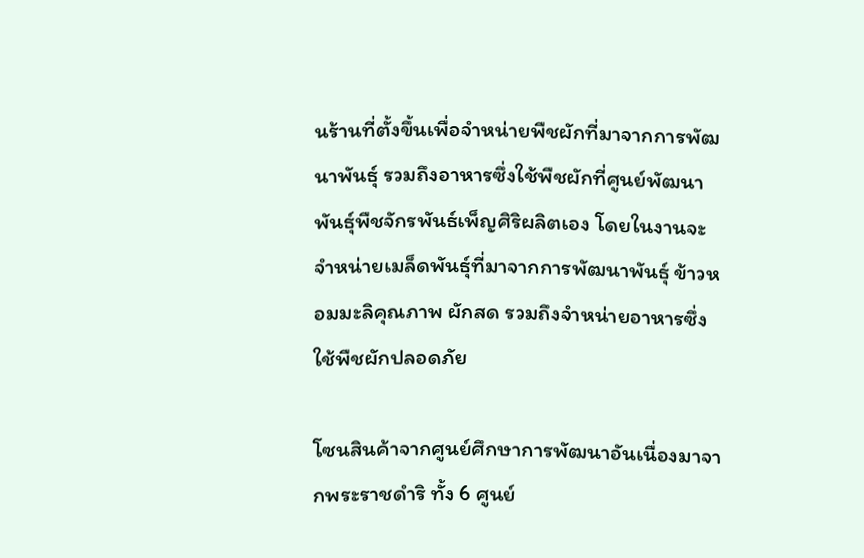นร้านที่ตั้งขึ้นเพื่อจำหน่ายพืชผักที่มาจากการพัฒนาพันธุ์ รวมถึงอาหารซึ่งใช้พืชผักที่ศูนย์พัฒนาพันธุ์พืชจักรพันธ์เพ็ญศิริผลิตเอง โดยในงานจะจำหน่ายเมล็ดพันธุ์ที่มาจากการพัฒนาพันธุ์ ข้าวหอมมะลิคุณภาพ ผักสด รวมถึงจำหน่ายอาหารซึ่งใช้พืชผักปลอดภัย

โซนสินค้าจากศูนย์ศึกษาการพัฒนาอันเนื่องมาจากพระราชดำริ ทั้ง 6 ศูนย์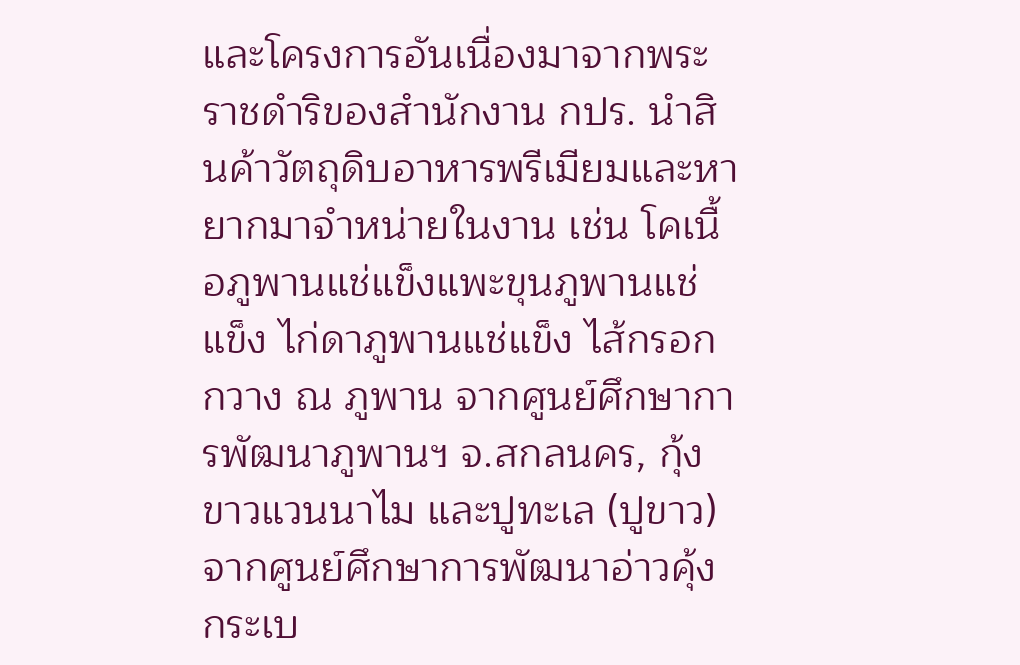และโครงการอันเนื่องมาจากพระราชดำริของสำนักงาน กปร. นำสินค้าวัตถุดิบอาหารพรีเมียมและหายากมาจำหน่ายในงาน เช่น โคเนื้อภูพานแช่แข็งแพะขุนภูพานแช่แข็ง ไก่ดาภูพานแช่แข็ง ไส้กรอกกวาง ณ ภูพาน จากศูนย์ศึกษาการพัฒนาภูพานฯ จ.สกลนคร, กุ้งขาวแวนนาไม และปูทะเล (ปูขาว) จากศูนย์ศึกษาการพัฒนาอ่าวคุ้งกระเบ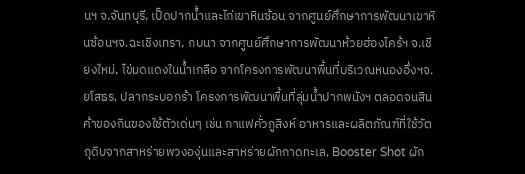นฯ จ.จันทบุรี, เป็ดปากน้ำและไก่เขาหินซ้อน จากศูนย์ศึกษาการพัฒนาเขาหินซ้อนฯจ.ฉะเชิงเทรา, กบนา จากศูนย์ศึกษาการพัฒนาห้วยฮ่องไคร้ฯ จ.เชียงใหม่, ไข่มดแดงในน้ำเกลือ จากโครงการพัฒนาพื้นที่บริเวณหนองอึ่งฯจ.ยโสธร, ปลากระบอกร้า โครงการพัฒนาพื้นที่ลุ่มน้ำปากพนังฯ ตลอดจนสินค้าของกินของใช้ตัวเด่นๆ เช่น กาแฟคั่วภูสิงห์ อาหารและผลิตภัณฑ์ที่ใช้วัตถุดิบจากสาหร่ายพวงองุ่นและสาหร่ายผักกาดทะเล, Booster Shot ผัก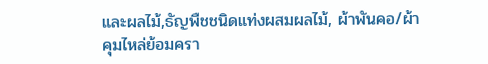และผลไม้,ธัญพืชชนิดแท่งผสมผลไม้, ผ้าพันคอ/ผ้าคุมไหล่ย้อมครา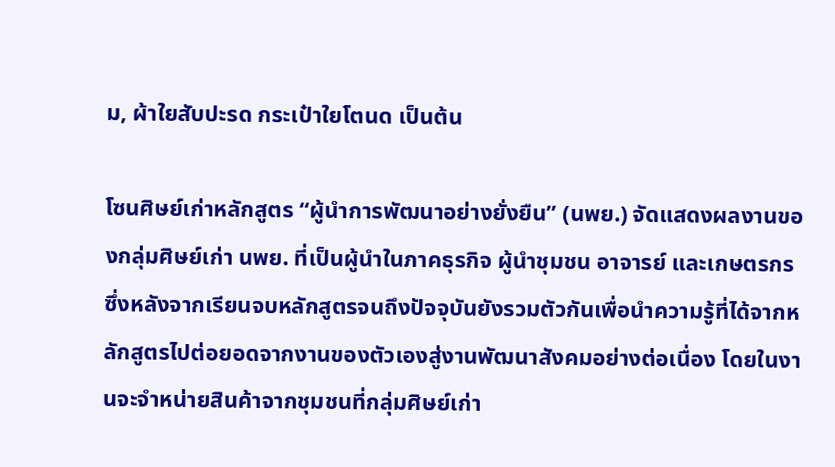ม, ผ้าใยสับปะรด กระเป๋าใยโตนด เป็นต้น

โซนศิษย์เก่าหลักสูตร “ผู้นำการพัฒนาอย่างยั่งยืน” (นพย.) จัดแสดงผลงานของกลุ่มศิษย์เก่า นพย. ที่เป็นผู้นำในภาคธุรกิจ ผู้นำชุมชน อาจารย์ และเกษตรกร ซึ่งหลังจากเรียนจบหลักสูตรจนถึงปัจจุบันยังรวมตัวกันเพื่อนำความรู้ที่ได้จากหลักสูตรไปต่อยอดจากงานของตัวเองสู่งานพัฒนาสังคมอย่างต่อเนื่อง โดยในงานจะจำหน่ายสินค้าจากชุมชนที่กลุ่มศิษย์เก่า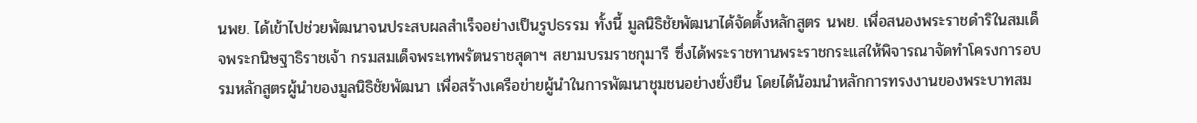นพย. ได้เข้าไปช่วยพัฒนาจนประสบผลสำเร็จอย่างเป็นรูปธรรม ทั้งนี้ มูลนิธิชัยพัฒนาได้จัดตั้งหลักสูตร นพย. เพื่อสนองพระราชดำริในสมเด็จพระกนิษฐาธิราชเจ้า กรมสมเด็จพระเทพรัตนราชสุดาฯ สยามบรมราชกุมารี ซึ่งได้พระราชทานพระราชกระแสให้พิจารณาจัดทำโครงการอบรมหลักสูตรผู้นำของมูลนิธิชัยพัฒนา เพื่อสร้างเครือข่ายผู้นำในการพัฒนาชุมชนอย่างยั่งยืน โดยได้น้อมนำหลักการทรงงานของพระบาทสม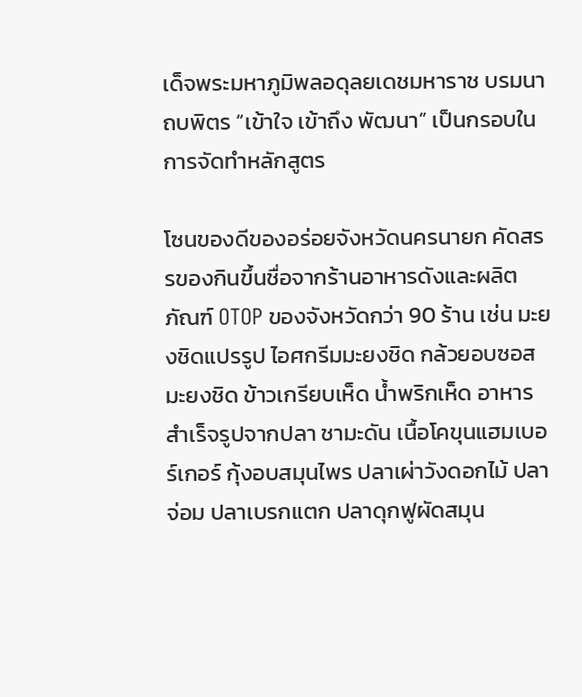เด็จพระมหาภูมิพลอดุลยเดชมหาราช บรมนาถบพิตร “เข้าใจ เข้าถึง พัฒนา” เป็นกรอบในการจัดทำหลักสูตร

โซนของดีของอร่อยจังหวัดนครนายก คัดสรรของกินขึ้นชื่อจากร้านอาหารดังและผลิตภัณฑ์ OTOP ของจังหวัดกว่า 90 ร้าน เช่น มะยงชิดแปรรูป ไอศกรีมมะยงชิด กล้วยอบซอสมะยงชิด ข้าวเกรียบเห็ด น้ำพริกเห็ด อาหารสำเร็จรูปจากปลา ชามะดัน เนื้อโคขุนแฮมเบอร์เกอร์ กุ้งอบสมุนไพร ปลาเผ่าวังดอกไม้ ปลาจ่อม ปลาเบรกแตก ปลาดุกฟูผัดสมุน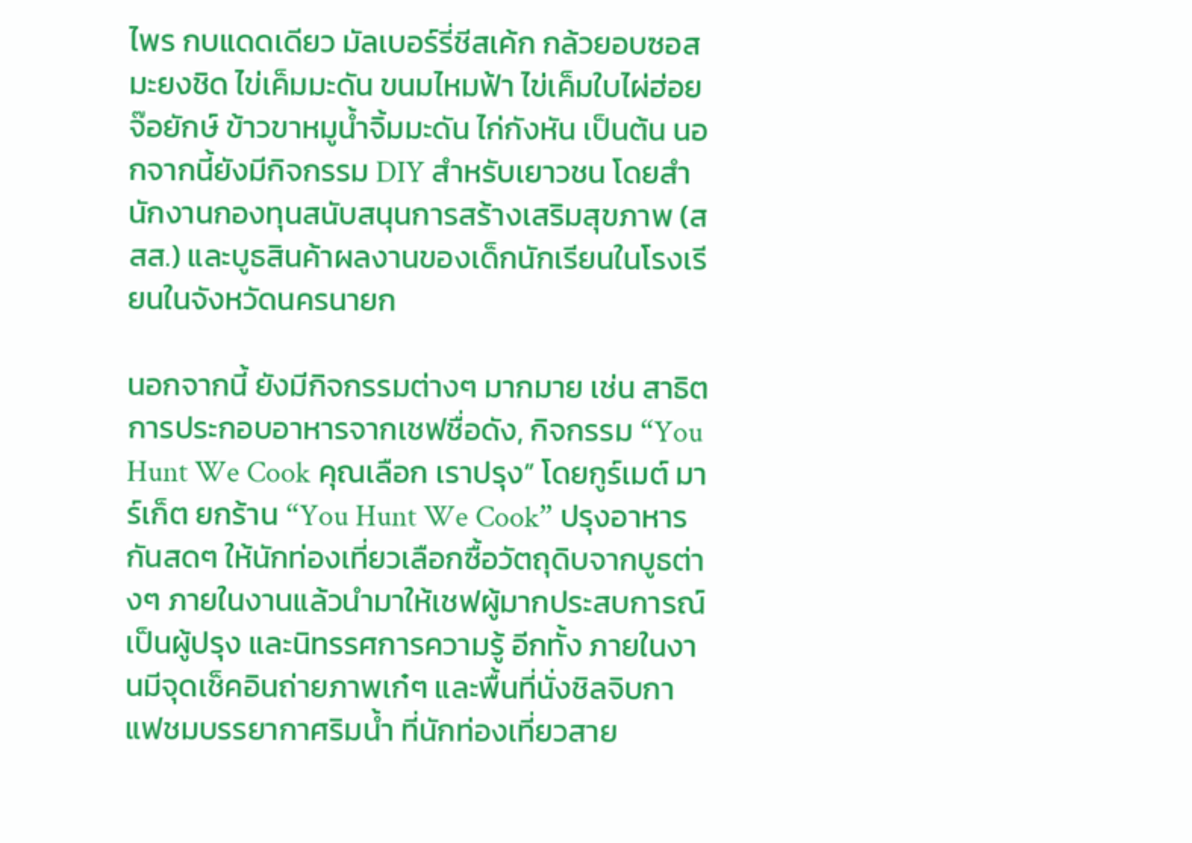ไพร กบแดดเดียว มัลเบอร์รี่ชีสเค้ก กล้วยอบซอสมะยงชิด ไข่เค็มมะดัน ขนมไหมฟ้า ไข่เค็มใบไผ่ฮ่อยจ๊อยักษ์ ข้าวขาหมูน้ำจิ้มมะดัน ไก่กังหัน เป็นต้น นอกจากนี้ยังมีกิจกรรม DIY สำหรับเยาวชน โดยสำนักงานกองทุนสนับสนุนการสร้างเสริมสุขภาพ (สสส.) และบูธสินค้าผลงานของเด็กนักเรียนในโรงเรียนในจังหวัดนครนายก

นอกจากนี้ ยังมีกิจกรรมต่างๆ มากมาย เช่น สาธิตการประกอบอาหารจากเชฟชื่อดัง, กิจกรรม “You Hunt We Cook คุณเลือก เราปรุง” โดยกูร์เมต์ มาร์เก็ต ยกร้าน “You Hunt We Cook” ปรุงอาหารกันสดๆ ให้นักท่องเที่ยวเลือกซื้อวัตถุดิบจากบูธต่างๆ ภายในงานแล้วนำมาให้เชฟผู้มากประสบการณ์เป็นผู้ปรุง และนิทรรศการความรู้ อีกทั้ง ภายในงานมีจุดเช็คอินถ่ายภาพเก๋ๆ และพื้นที่นั่งชิลจิบกาแฟชมบรรยากาศริมน้ำ ที่นักท่องเที่ยวสาย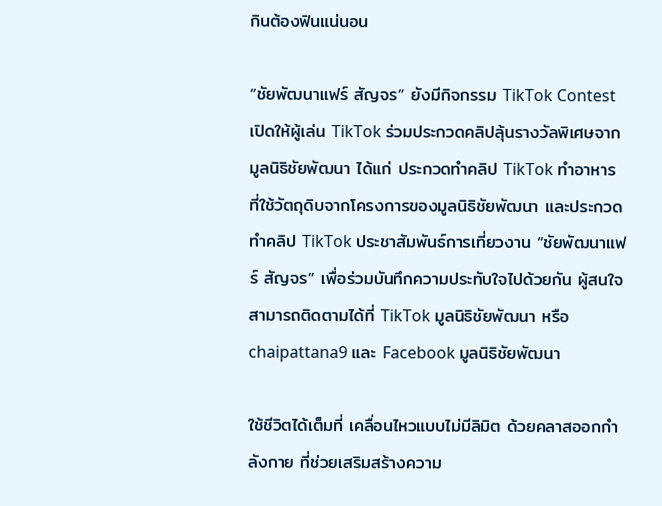กินต้องฟินแน่นอน

“ชัยพัฒนาแฟร์ สัญจร” ยังมีกิจกรรม TikTok Contest เปิดให้ผู้เล่น TikTok ร่วมประกวดคลิปลุ้นรางวัลพิเศษจากมูลนิธิชัยพัฒนา ได้แก่ ประกวดทำคลิป TikTok ทำอาหาร ที่ใช้วัตถุดิบจากโครงการของมูลนิธิชัยพัฒนา และประกวดทำคลิป TikTok ประชาสัมพันธ์การเที่ยวงาน “ชัยพัฒนาแฟร์ สัญจร” เพื่อร่วมบันทึกความประทับใจไปด้วยกัน ผู้สนใจสามารถติดตามได้ที่ TikTok มูลนิธิชัยพัฒนา หรือ chaipattana9 และ Facebook มูลนิธิชัยพัฒนา

ใช้ชีวิตได้เต็มที่ เคลื่อนไหวแบบไม่มีลิมิต ด้วยคลาสออกกำลังกาย ที่ช่วยเสริมสร้างความ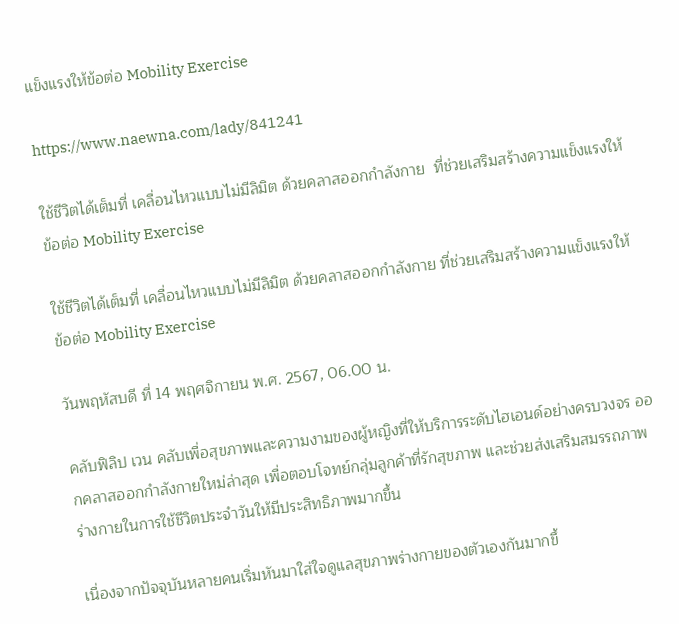แข็งแรงให้ข้อต่อ Mobility Exercise

https://www.naewna.com/lady/841241

ใช้ชีวิตได้เต็มที่ เคลื่อนไหวแบบไม่มีลิมิต ด้วยคลาสออกกำลังกาย  ที่ช่วยเสริมสร้างความแข็งแรงให้ข้อต่อ Mobility Exercise

ใช้ชีวิตได้เต็มที่ เคลื่อนไหวแบบไม่มีลิมิต ด้วยคลาสออกกำลังกาย ที่ช่วยเสริมสร้างความแข็งแรงให้ข้อต่อ Mobility Exercise

วันพฤหัสบดี ที่ 14 พฤศจิกายน พ.ศ. 2567, 06.00 น.

คลับฟิลิป เวน คลับเพื่อสุขภาพและความงามของผู้หญิงที่ให้บริการระดับไฮเอนด์อย่างครบวงจร ออกคลาสออกกำลังกายใหม่ล่าสุด เพื่อตอบโจทย์กลุ่มลูกค้าที่รักสุขภาพ และช่วยส่งเสริมสมรรถภาพร่างกายในการใช้ชีวิตประจำวันให้มีประสิทธิภาพมากขึ้น

เนื่องจากปัจจุบันหลายคนเริ่มหันมาใส่ใจดูแลสุขภาพร่างกายของตัวเองกันมากขึ้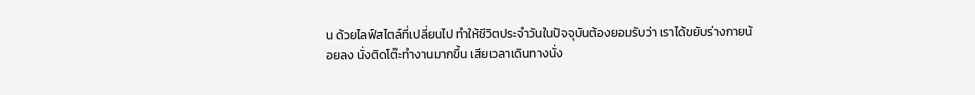น ด้วยไลฟ์สไตล์ที่เปลี่ยนไป ทำให้ชีวิตประจำวันในปัจจุบันต้องยอมรับว่า เราได้ขยับร่างกายน้อยลง นั่งติดโต๊ะทำงานมากขึ้น เสียเวลาเดินทางนั่ง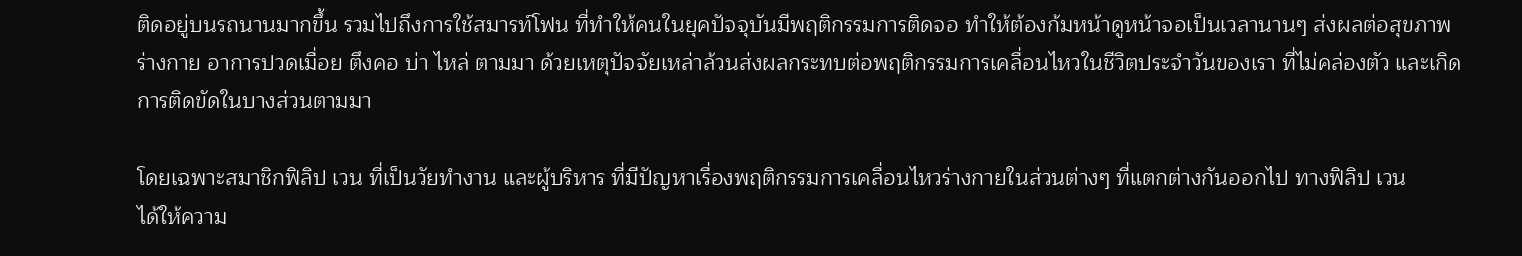ติดอยู่บนรถนานมากขึ้น รวมไปถึงการใช้สมารท์โฟน ที่ทำให้คนในยุคปัจจุบันมีพฤติกรรมการติดจอ ทำให้ต้องก้มหน้าดูหน้าจอเป็นเวลานานๆ ส่งผลต่อสุขภาพร่างกาย อาการปวดเมื่อย ตึงคอ บ่า ไหล่ ตามมา ด้วยเหตุปัจจัยเหล่าล้วนส่งผลกระทบต่อพฤติกรรมการเคลื่อนไหวในชีวิตประจำวันของเรา ที่ไม่คล่องตัว และเกิดการติดขัดในบางส่วนตามมา

โดยเฉพาะสมาชิกฟิลิป เวน ที่เป็นวัยทำงาน และผู้บริหาร ที่มีปัญหาเรื่องพฤติกรรมการเคลื่อนไหวร่างกายในส่วนต่างๆ ที่แตกต่างกันออกไป ทางฟิลิป เวน
ได้ให้ความ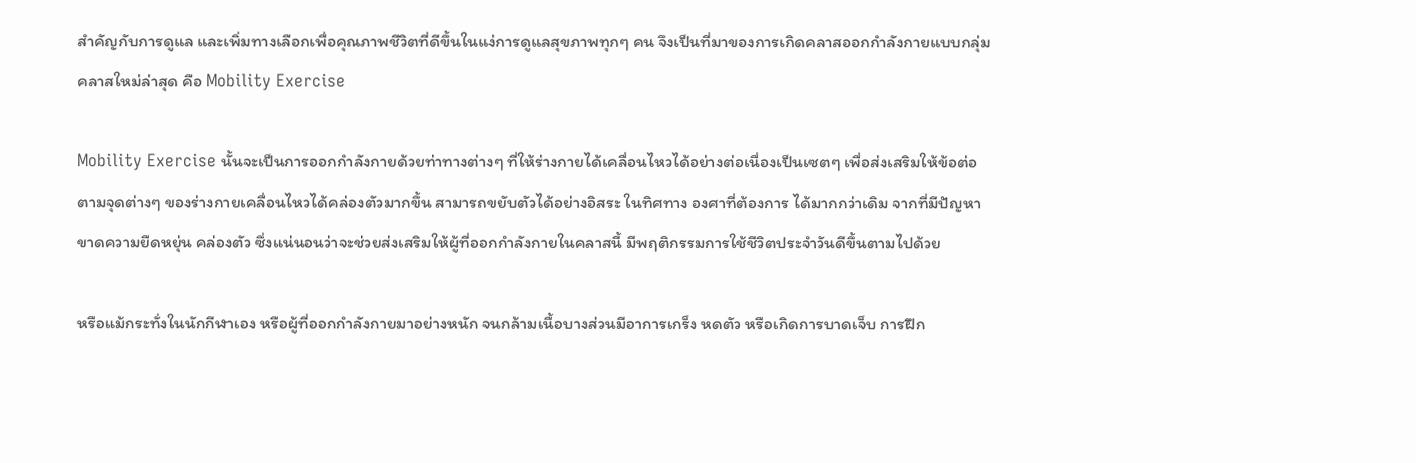สำคัญกับการดูแล และเพิ่มทางเลือกเพื่อคุณภาพชีวิตที่ดีขึ้นในแง่การดูแลสุขภาพทุกๆ คน จึงเป็นที่มาของการเกิดคลาสออกกำลังกายแบบกลุ่ม คลาสใหม่ล่าสุด คือ Mobility Exercise

Mobility Exercise นั้นจะเป็นการออกกำลังกายด้วยท่าทางต่างๆ ที่ให้ร่างกายได้เคลื่อนไหวได้อย่างต่อเนื่องเป็นเซตๆ เพื่อส่งเสริมให้ข้อต่อตามจุดต่างๆ ของร่างกายเคลื่อนไหวได้คล่องตัวมากขึ้น สามารถขยับตัวได้อย่างอิสระ ในทิศทาง องศาที่ต้องการ ได้มากกว่าเดิม จากที่มีปัญหาขาดความยืดหยุ่น คล่องตัว ซึ่งแน่นอนว่าจะช่วยส่งเสริมให้ผู้ที่ออกกำลังกายในคลาสนี้ มีพฤติกรรมการใช้ชีวิตประจำวันดีขึ้นตามไปด้วย

หรือแม้กระทั่งในนักกีฬาเอง หรือผู้ที่ออกกำลังกายมาอย่างหนัก จนกล้ามเนื้อบางส่วนมีอาการเกร็ง หดตัว หรือเกิดการบาดเจ็บ การฝึก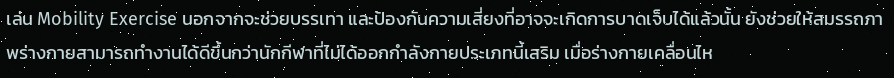เล่น Mobility Exercise นอกจากจะช่วยบรรเทา และป้องกันความเสี่ยงที่อาจจะเกิดการบาดเจ็บได้แล้วนั้น ยังช่วยให้สมรรถภาพร่างกายสามารถทำงานได้ดีขึ้นกว่านักกีฬาที่ไม่ได้ออกกำลังกายประเภทนี้เสริม เมื่อร่างกายเคลื่อนไห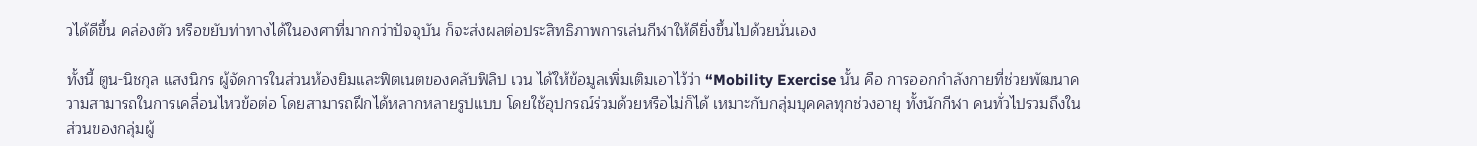วได้ดีขึ้น คล่องตัว หรือขยับท่าทางได้ในองศาที่มากกว่าปัจจุบัน ก็จะส่งผลต่อประสิทธิภาพการเล่นกีฬาให้ดียิ่งขึ้นไปด้วยนั่นเอง

ทั้งนี้ ตูน-นิชกุล แสงนิกร ผู้จัดการในส่วนห้องยิมและฟิตเนตของคลับฟิลิป เวน ได้ให้ข้อมูลเพิ่มเติมเอาไว้ว่า “Mobility Exercise นั้น คือ การออกกำลังกายที่ช่วยพัฒนาความสามารถในการเคลื่อนไหวข้อต่อ โดยสามารถฝึกได้หลากหลายรูปแบบ โดยใช้อุปกรณ์ร่วมด้วยหรือไม่ก็ได้ เหมาะกับกลุ่มบุคคลทุกช่วงอายุ ทั้งนักกีฬา คนทั่วไปรวมถึงในส่วนของกลุ่มผู้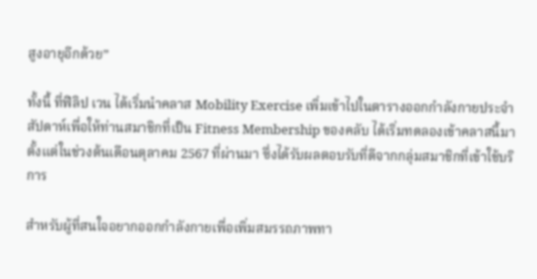สูงอายุอีกด้วย”

ทั้งนี้ ที่ฟิลิป เวน ได้เริ่มนำคลาส Mobility Exercise เพิ่มเข้าไปในตารางออกกำลังกายประจำสัปดาห์เพื่อให้ท่านสมาชิกที่เป็น Fitness Membership ของคลับ ได้เริ่มทดลองเข้าคลาสนี้มาตั้งแต่ในช่วงต้นเดือนตุลาคม 2567 ที่ผ่านมา ซึ่งได้รับผลตอบรับที่ดีจากกลุ่มสมาชิกที่เข้าใช้บริการ

สำหรับผู้ที่สนใจอยากออกกำลังกายเพื่อเพิ่มสมรรถภาพทา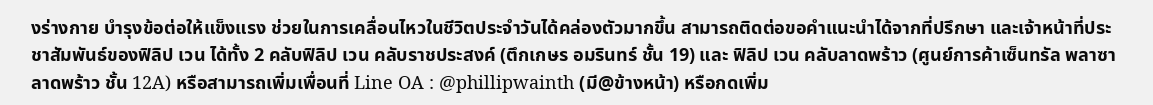งร่างกาย บำรุงข้อต่อให้แข็งแรง ช่วยในการเคลื่อนไหวในชีวิตประจำวันได้คล่องตัวมากขึ้น สามารถติดต่อขอคำแนะนำได้จากที่ปรึกษา และเจ้าหน้าที่ประชาสัมพันธ์ของฟิลิป เวน ได้ทั้ง 2 คลับฟิลิป เวน คลับราชประสงค์ (ตึกเกษร อมรินทร์ ชั้น 19) และ ฟิลิป เวน คลับลาดพร้าว (ศูนย์การค้าเซ็นทรัล พลาซา ลาดพร้าว ชั้น 12A) หรือสามารถเพิ่มเพื่อนที่ Line OA : @phillipwainth (มี@ข้างหน้า) หรือกดเพิ่ม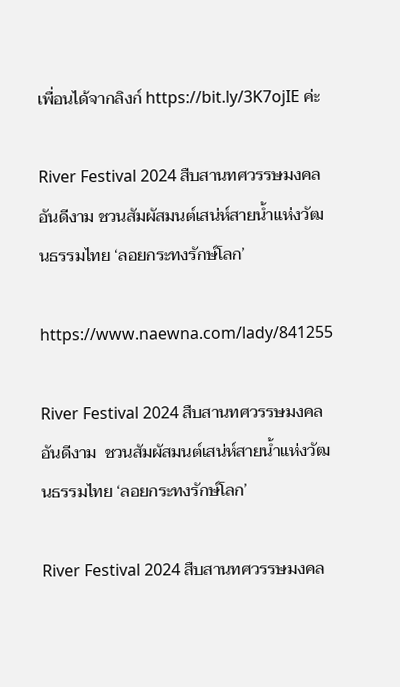เพื่อนได้จากลิงก์ https://bit.ly/3K7ojIE ค่ะ

River Festival 2024 สืบสานทศวรรษมงคลอันดีงาม ชวนสัมผัสมนต์เสน่ห์สายน้ำแห่งวัฒนธรรมไทย ‘ลอยกระทงรักษ์โลก’

https://www.naewna.com/lady/841255

River Festival 2024 สืบสานทศวรรษมงคลอันดีงาม  ชวนสัมผัสมนต์เสน่ห์สายน้ำแห่งวัฒนธรรมไทย ‘ลอยกระทงรักษ์โลก’

River Festival 2024 สืบสานทศวรรษมงคล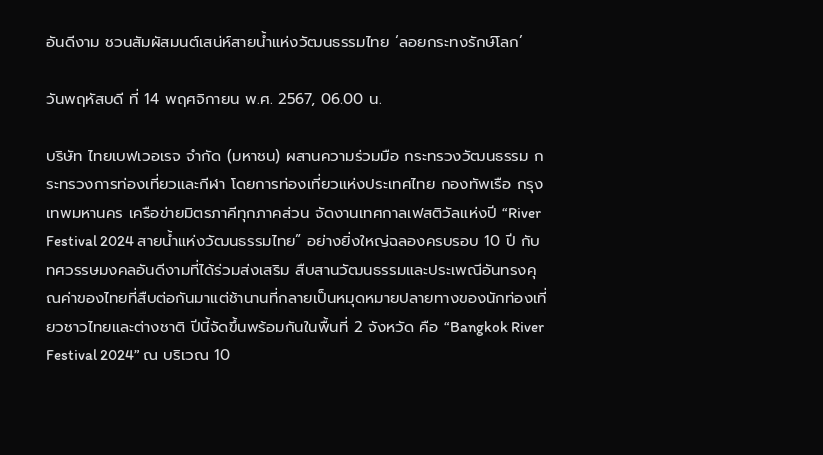อันดีงาม ชวนสัมผัสมนต์เสน่ห์สายน้ำแห่งวัฒนธรรมไทย ‘ลอยกระทงรักษ์โลก’

วันพฤหัสบดี ที่ 14 พฤศจิกายน พ.ศ. 2567, 06.00 น.

บริษัท ไทยเบฟเวอเรจ จำกัด (มหาชน) ผสานความร่วมมือ กระทรวงวัฒนธรรม กระทรวงการท่องเที่ยวและกีฬา โดยการท่องเที่ยวแห่งประเทศไทย กองทัพเรือ กรุงเทพมหานคร เครือข่ายมิตรภาคีทุกภาคส่วน จัดงานเทศกาลเฟสติวัลแห่งปี “River Festival 2024 สายน้ำแห่งวัฒนธรรมไทย” อย่างยิ่งใหญ่ฉลองครบรอบ 10 ปี กับทศวรรษมงคลอันดีงามที่ได้ร่วมส่งเสริม สืบสานวัฒนธรรมและประเพณีอันทรงคุณค่าของไทยที่สืบต่อกันมาแต่ช้านานที่กลายเป็นหมุดหมายปลายทางของนักท่องเที่ยวชาวไทยและต่างชาติ ปีนี้จัดขึ้นพร้อมกันในพื้นที่ 2 จังหวัด คือ “Bangkok River Festival 2024” ณ บริเวณ 10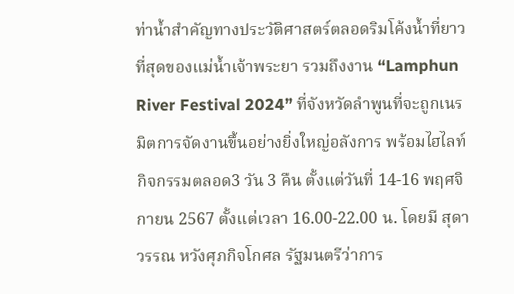ท่าน้ำสำคัญทางประวัติศาสตร์ตลอดริมโค้งน้ำที่ยาวที่สุดของแม่น้ำเจ้าพระยา รวมถึงงาน “Lamphun River Festival 2024” ที่จังหวัดลำพูนที่จะถูกเนรมิตการจัดงานขึ้นอย่างยิ่งใหญ่อลังการ พร้อมไฮไลท์กิจกรรมตลอด3 วัน 3 คืน ตั้งแต่วันที่ 14-16 พฤศจิกายน 2567 ตั้งแต่เวลา 16.00-22.00 น. โดยมี สุดาวรรณ หวังศุภกิจโกศล รัฐมนตรีว่าการ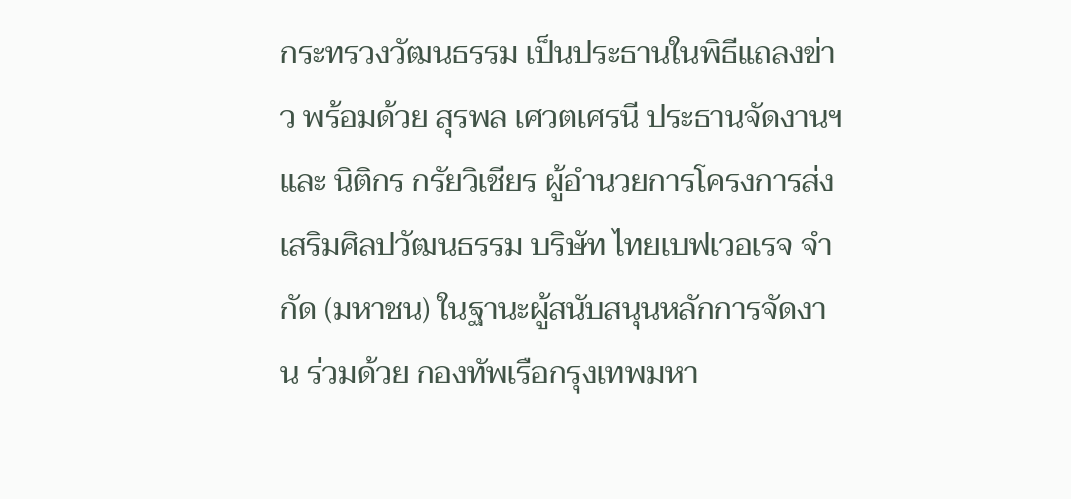กระทรวงวัฒนธรรม เป็นประธานในพิธีแถลงข่าว พร้อมด้วย สุรพล เศวตเศรนี ประธานจัดงานฯ และ นิติกร กรัยวิเชียร ผู้อำนวยการโครงการส่งเสริมศิลปวัฒนธรรม บริษัท ไทยเบฟเวอเรจ จำกัด (มหาชน) ในฐานะผู้สนับสนุนหลักการจัดงาน ร่วมด้วย กองทัพเรือกรุงเทพมหา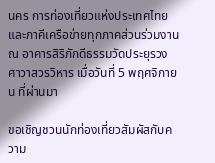นคร การท่องเที่ยวแห่งประเทศไทย และภาคีเครือข่ายทุกภาคส่วนร่วมงาน ณ อาคารสิริภักดีธรรมวัดประยุรวงศาวาสวรวิหาร เมื่อวันที่ 5 พฤศจิกายน ที่ผ่านมา

ขอเชิญชวนนักท่องเที่ยวสัมผัสกับความ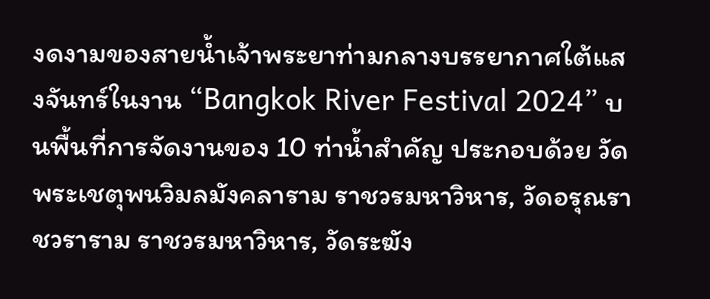งดงามของสายน้ำเจ้าพระยาท่ามกลางบรรยากาศใต้แสงจันทร์ในงาน “Bangkok River Festival 2024” บนพื้นที่การจัดงานของ 10 ท่าน้ำสำคัญ ประกอบด้วย วัดพระเชตุพนวิมลมังคลาราม ราชวรมหาวิหาร, วัดอรุณราชวราราม ราชวรมหาวิหาร, วัดระฆัง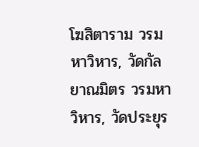โฆสิตาราม วรมหาวิหาร, วัดกัลยาณมิตร วรมหาวิหาร, วัดประยุร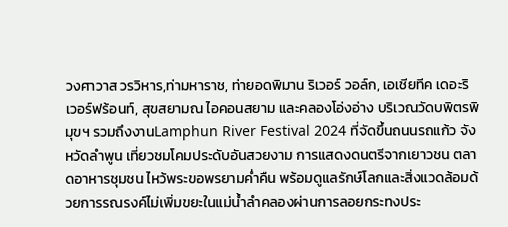วงศาวาส วรวิหาร,ท่ามหาราช, ท่ายอดพิมาน ริเวอร์ วอล์ก, เอเชียทีค เดอะริเวอร์ฟร้อนท์, สุขสยามณ ไอคอนสยาม และคลองโอ่งอ่าง บริเวณวัดบพิตรพิมุขฯ รวมถึงงานLamphun River Festival 2024 ที่จัดขึ้นถนนรถแก้ว จังหวัดลำพูน เที่ยวชมโคมประดับอันสวยงาม การแสดงดนตรีจากเยาวชน ตลาดอาหารชุมชน ไหว้พระขอพรยามค่ำคืน พร้อมดูแลรักษ์โลกและสิ่งแวดล้อมด้วยการรณรงค์ไม่เพิ่มขยะในแม่น้ำลำคลองผ่านการลอยกระทงประ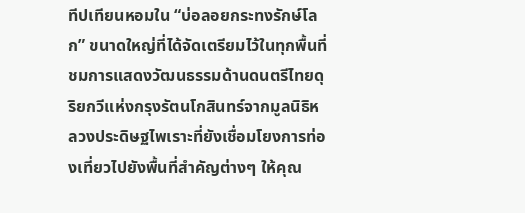ทีปเทียนหอมใน “บ่อลอยกระทงรักษ์โลก” ขนาดใหญ่ที่ได้จัดเตรียมไว้ในทุกพื้นที่ ชมการแสดงวัฒนธรรมด้านดนตรีไทยดุริยกวีแห่งกรุงรัตนโกสินทร์จากมูลนิธิหลวงประดิษฐไพเราะที่ยังเชื่อมโยงการท่องเที่ยวไปยังพื้นที่สำคัญต่างๆ ให้คุณ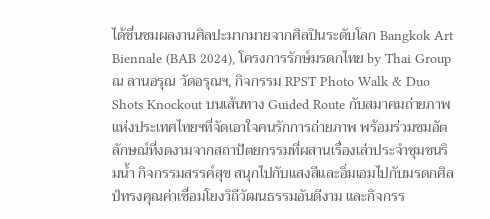ได้ชื่นชมผลงานศิลปะมากมายจากศิลปินระดับโลก Bangkok Art Biennale (BAB 2024), โครงการรักษ์มรดกไทย by Thai Group ณ ลานอรุณ วัดอรุณฯ, กิจกรรม RPST Photo Walk & Duo Shots Knockout บนเส้นทาง Guided Route กับสมาคมถ่ายภาพแห่งประเทศไทยฯที่จัดเอาใจคนรักการถ่ายภาพ พร้อมร่วมชมอัตลักษณ์ที่งดงามจากสถาปัตยกรรมที่ผสานเรื่องเล่าประจำชุมชนริมน้ำ กิจกรรมสรรค์สุข สนุกไปกับแสงสีและอิ่มเอมไปกับมรดกศิลป์ทรงคุณค่าเชื่อมโยงวิถีวัฒนธรรมอันดีงาม และกิจกรร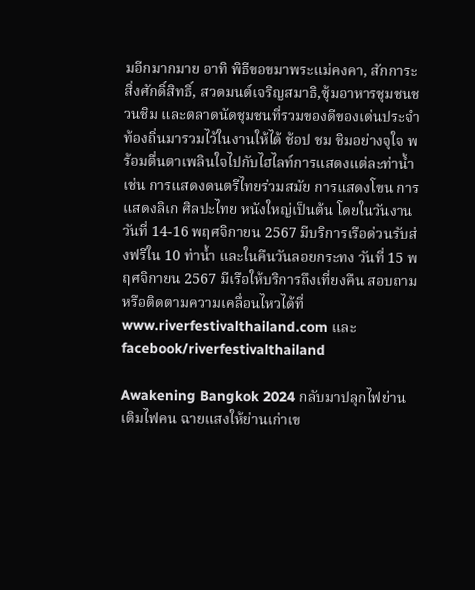มอีกมากมาย อาทิ พิธีขอขมาพระแม่คงคา, สักการะสิ่งศักดิ์สิทธิ์, สวดมนต์เจริญสมาธิ,ซุ้มอาหารชุมชนชวนชิม และตลาดนัดชุมชนที่รวมของดีของเด่นประจำท้องถิ่นมารวมไว้ในงานให้ได้ ช้อป ชม ชิมอย่างจุใจ พร้อมตื่นตาเพลินใจไปกับไฮไลท์การแสดงแต่ละท่าน้ำ เช่น การแสดงดนตรีไทยร่วมสมัย การแสดงโขน การแสดงลิเก ศิลปะไทย หนังใหญ่เป็นต้น โดยในวันงาน วันที่ 14-16 พฤศจิกายน 2567 มีบริการเรือด่วนรับส่งฟรีใน 10 ท่าน้ำ และในคืนวันลอยกระทง วันที่ 15 พฤศจิกายน 2567 มีเรือให้บริการถึงเที่ยงคืน สอบถามหรือติดตามความเคลื่อนไหวได้ที่ www.riverfestivalthailand.com และfacebook/riverfestivalthailand

Awakening Bangkok 2024 กลับมาปลุกไฟย่าน เติมไฟคน ฉายแสงให้ย่านเก่าเข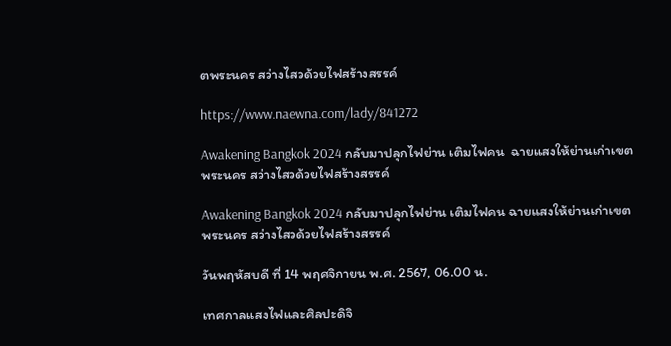ตพระนคร สว่างไสวด้วยไฟสร้างสรรค์

https://www.naewna.com/lady/841272

Awakening Bangkok 2024 กลับมาปลุกไฟย่าน เติมไฟคน  ฉายแสงให้ย่านเก่าเขตพระนคร สว่างไสวด้วยไฟสร้างสรรค์

Awakening Bangkok 2024 กลับมาปลุกไฟย่าน เติมไฟคน ฉายแสงให้ย่านเก่าเขตพระนคร สว่างไสวด้วยไฟสร้างสรรค์

วันพฤหัสบดี ที่ 14 พฤศจิกายน พ.ศ. 2567, 06.00 น.

เทศกาลแสงไฟและศิลปะดิจิ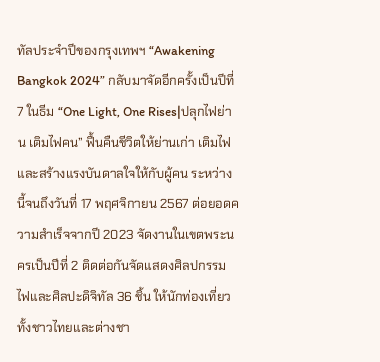ทัลประจำปีของกรุงเทพฯ “Awakening Bangkok 2024” กลับมาจัดอีกครั้งเป็นปีที่ 7 ในธีม “One Light, One Rises|ปลุกไฟย่าน เติมไฟคน” ฟื้นคืนชีวิตให้ย่านเก่า เติมไฟและสร้างแรงบันดาลใจให้กับผู้คน ระหว่างนี้จนถึงวันที่ 17 พฤศจิกายน 2567 ต่อยอดความสำเร็จจากปี 2023 จัดงานในเขตพระนครเป็นปีที่ 2 ติดต่อกันจัดแสดงศิลปกรรมไฟและศิลปะดิจิทัล 36 ชิ้น ให้นักท่องเที่ยวทั้งชาวไทยและต่างชา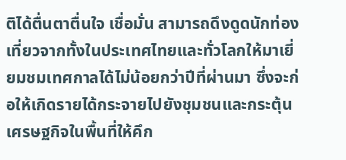ติได้ตื่นตาตื่นใจ เชื่อมั่น สามารถดึงดูดนักท่องเที่ยวจากทั้งในประเทศไทยและทั่วโลกให้มาเยี่ยมชมเทศกาลได้ไม่น้อยกว่าปีที่ผ่านมา ซึ่งจะก่อให้เกิดรายได้กระจายไปยังชุมชนและกระตุ้นเศรษฐกิจในพื้นที่ให้คึก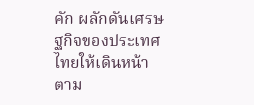คัก ผลักดันเศรษฐกิจของประเทศไทยให้เดินหน้าตาม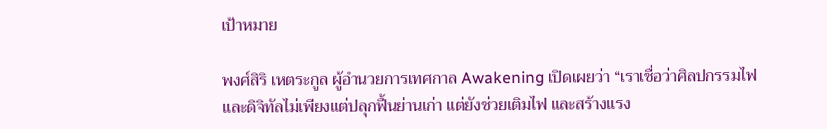เป้าหมาย

พงศ์สิริ เหตระกูล ผู้อำนวยการเทศกาล Awakening เปิดเผยว่า “เราเชื่อว่าศิลปกรรมไฟและดิจิทัลไม่เพียงแต่ปลุกฟื้นย่านเก่า แต่ยังช่วยเติมไฟ และสร้างแรง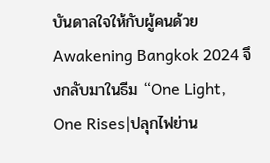บันดาลใจให้กับผู้คนด้วย Awakening Bangkok 2024 จึงกลับมาในธีม “One Light, One Rises|ปลุกไฟย่าน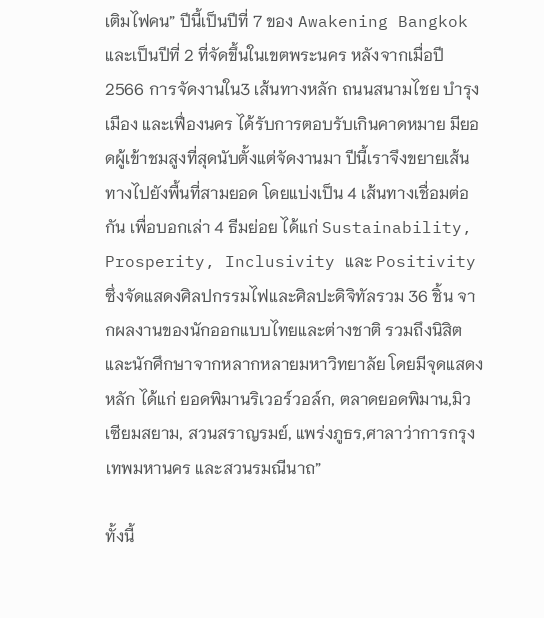เติมไฟคน” ปีนี้เป็นปีที่ 7 ของ Awakening Bangkok และเป็นปีที่ 2 ที่จัดขึ้นในเขตพระนคร หลังจากเมื่อปี 2566 การจัดงานใน3 เส้นทางหลัก ถนนสนามไชย บำรุงเมือง และเฟื่องนคร ได้รับการตอบรับเกินคาดหมาย มียอดผู้เข้าชมสูงที่สุดนับตั้งแต่จัดงานมา ปีนี้เราจึงขยายเส้นทางไปยังพื้นที่สามยอด โดยแบ่งเป็น 4 เส้นทางเชื่อมต่อกัน เพื่อบอกเล่า 4 ธีมย่อย ได้แก่ Sustainability, Prosperity, Inclusivity และ Positivity ซึ่งจัดแสดงศิลปกรรมไฟและศิลปะดิจิทัลรวม 36 ชิ้น จากผลงานของนักออกแบบไทยและต่างชาติ รวมถึงนิสิตและนักศึกษาจากหลากหลายมหาวิทยาลัย โดยมีจุดแสดงหลัก ได้แก่ ยอดพิมานริเวอร์วอล์ก, ตลาดยอดพิมาน,มิวเซียมสยาม, สวนสราญรมย์, แพร่งภูธร,ศาลาว่าการกรุงเทพมหานคร และสวนรมณีนาถ”

ทั้งนี้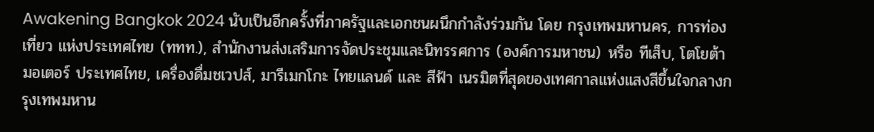Awakening Bangkok 2024 นับเป็นอีกครั้งที่ภาครัฐและเอกชนผนึกกำลังร่วมกัน โดย กรุงเทพมหานคร, การท่องเที่ยว แห่งประเทศไทย (ททท.), สํานักงานส่งเสริมการจัดประชุมและนิทรรศการ (องค์การมหาชน) หรือ ทีเส็บ, โตโยต้า มอเตอร์ ประเทศไทย, เครื่องดื่มชเวปส์, มารีเมกโกะ ไทยแลนด์ และ สีฟ้า เนรมิตที่สุดของเทศกาลแห่งแสงสีขึ้นใจกลางกรุงเทพมหาน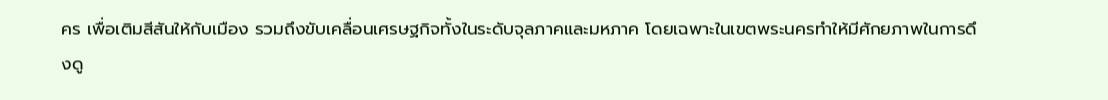คร เพื่อเติมสีสันให้กับเมือง รวมถึงขับเคลื่อนเศรษฐกิจทั้งในระดับจุลภาคและมหภาค โดยเฉพาะในเขตพระนครทำให้มีศักยภาพในการดึงดู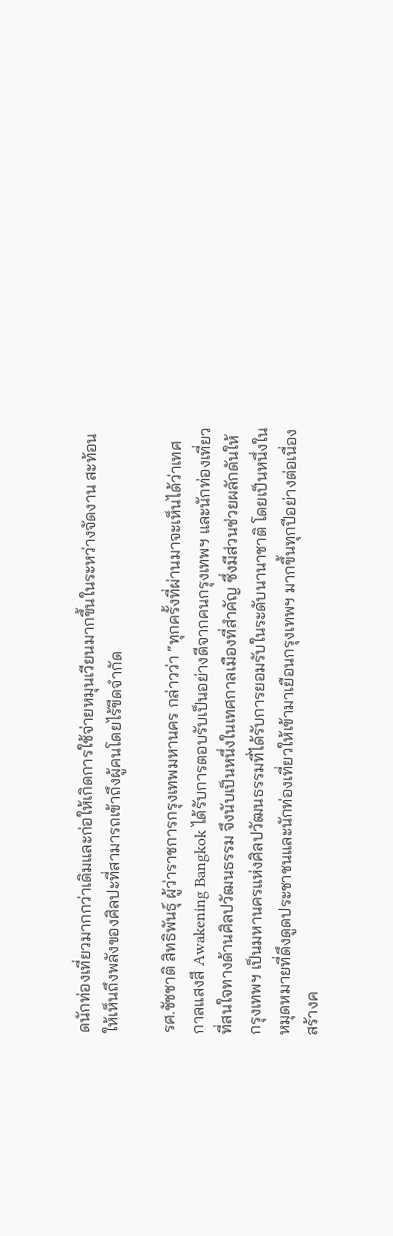ดนักท่องเที่ยวมากกว่าเดิมและก่อให้เกิดการใช้จ่ายหมุนเวียนมากขึ้นในระหว่างจัดงาน สะท้อนให้เห็นถึงพลังของศิลปะที่สามารถเข้าถึงผู้คนโดยไร้ขีดจำกัด

รศ.ชัชชาติ สิทธิพันธุ์ ผู้ว่าราชการกรุงเทพมหานคร กล่าวว่า “ทุกครั้งที่ผ่านมาจะเห็นได้ว่าเทศกาลแสงสี Awakening Bangkok ได้รับการตอบรับเป็นอย่างดีจากคนกรุงเทพฯ และนักท่องเที่ยวที่สนใจทางด้านศิลปวัฒนธรรม จึงนับเป็นหนึ่งในเทศกาลเมืองที่สำคัญ ซึ่งมีส่วนช่วยผลักดันให้กรุงเทพฯ เป็นมหานครแห่งศิลปวัฒนธรรมที่ได้รับการยอมรับในระดับนานาชาติ โดยเป็นหนึ่งในหมุดหมายที่ดึงดูดประชาชนและนักท่องเที่ยวให้เข้ามาเยือนกรุงเทพฯ มากขึ้นทุกปีอย่างต่อเนื่อง สร้างค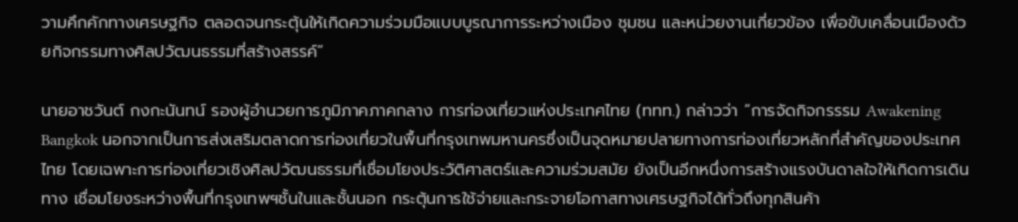วามคึกคักทางเศรษฐกิจ ตลอดจนกระตุ้นให้เกิดความร่วมมือแบบบูรณาการระหว่างเมือง ชุมชน และหน่วยงานเกี่ยวข้อง เพื่อขับเคลื่อนเมืองด้วยกิจกรรมทางศิลปวัฒนธรรมที่สร้างสรรค์”

นายอาชวันต์ กงกะนันทน์ รองผู้อำนวยการภูมิภาคภาคกลาง การท่องเที่ยวแห่งประเทศไทย (ททท.) กล่าวว่า “การจัดกิจกรรรม Awakening Bangkok นอกจากเป็นการส่งเสริมตลาดการท่องเที่ยวในพื้นที่กรุงเทพมหานครซึ่งเป็นจุดหมายปลายทางการท่องเที่ยวหลักที่สำคัญของประเทศไทย โดยเฉพาะการท่องเที่ยวเชิงศิลปวัฒนธรรมที่เชื่อมโยงประวัติศาสตร์และความร่วมสมัย ยังเป็นอีกหนึ่งการสร้างแรงบันดาลใจให้เกิดการเดินทาง เชื่อมโยงระหว่างพื้นที่กรุงเทพฯชั้นในและชั้นนอก กระตุ้นการใช้จ่ายและกระจายโอกาสทางเศรษฐกิจได้ทั่วถึงทุกสินค้า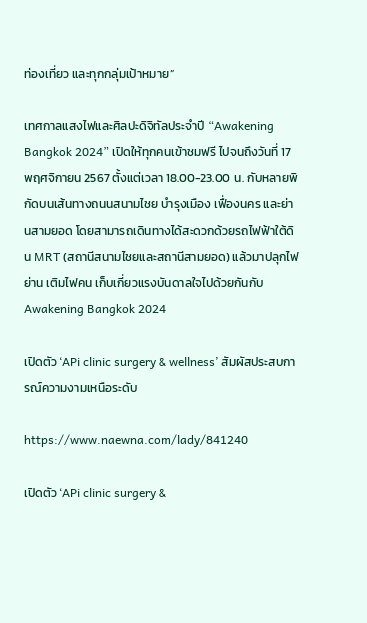ท่องเที่ยว และทุกกลุ่มเป้าหมาย”

เทศกาลแสงไฟและศิลปะดิจิทัลประจำปี “Awakening Bangkok 2024” เปิดให้ทุกคนเข้าชมฟรี ไปจนถึงวันที่ 17 พฤศจิกายน 2567 ตั้งแต่เวลา 18.00-23.00 น. กับหลายพิกัดบนเส้นทางถนนสนามไชย บำรุงเมือง เฟื่องนคร และย่านสามยอด โดยสามารถเดินทางได้สะดวกด้วยรถไฟฟ้าใต้ดิน MRT (สถานีสนามไชยและสถานีสามยอด) แล้วมาปลุกไฟย่าน เติมไฟคน เก็บเกี่ยวแรงบันดาลใจไปด้วยกันกับ Awakening Bangkok 2024

เปิดตัว ‘APi clinic surgery & wellness’ สัมผัสประสบการณ์ความงามเหนือระดับ

https://www.naewna.com/lady/841240

เปิดตัว ‘APi clinic surgery &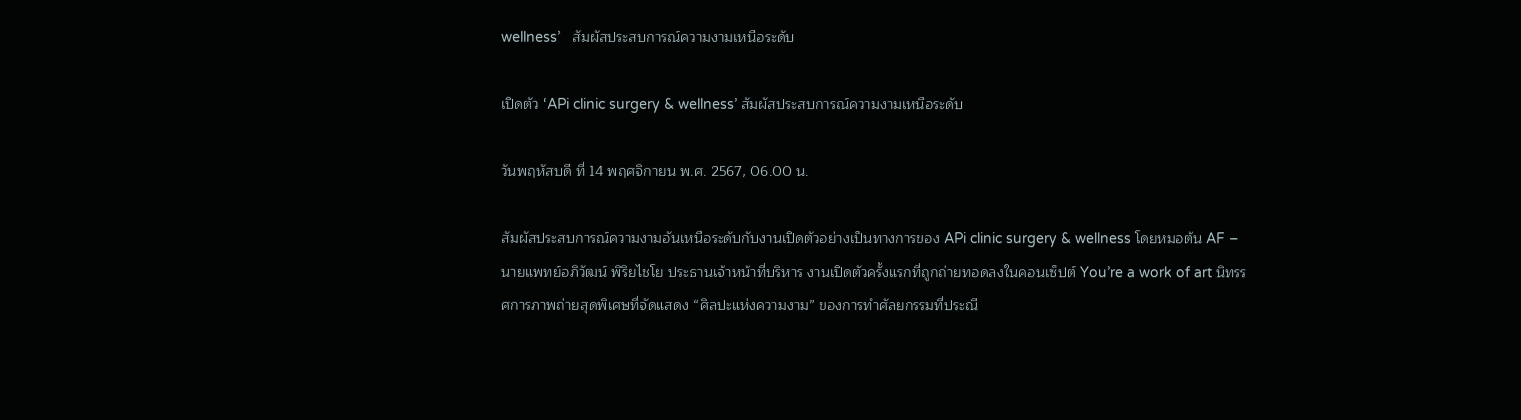wellness’   สัมผัสประสบการณ์ความงามเหนือระดับ

เปิดตัว ‘APi clinic surgery & wellness’ สัมผัสประสบการณ์ความงามเหนือระดับ

วันพฤหัสบดี ที่ 14 พฤศจิกายน พ.ศ. 2567, 06.00 น.

สัมผัสประสบการณ์ความงามอันเหนือระดับกับงานเปิดตัวอย่างเป็นทางการของ APi clinic surgery & wellness โดยหมอต้น AF – นายแพทย์อภิวัฒน์ พิริยไชโย ประธานเจ้าหน้าที่บริหาร งานเปิดตัวครั้งแรกที่ถูกถ่ายทอดลงในคอนเซ็ปต์ You’re a work of art นิทรรศการภาพถ่ายสุดพิเศษที่จัดแสดง “ศิลปะแห่งความงาม” ของการทำศัลยกรรมที่ประณี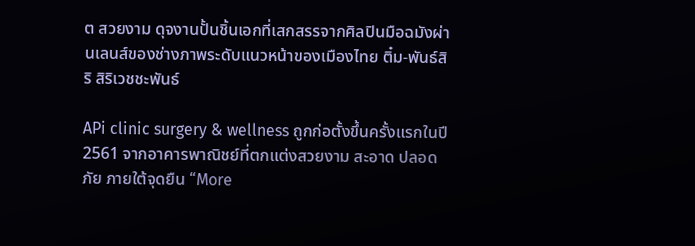ต สวยงาม ดุจงานปั้นชิ้นเอกที่เสกสรรจากศิลปินมือฉมังผ่านเลนส์ของช่างภาพระดับแนวหน้าของเมืองไทย ติ๋ม-พันธ์สิริ สิริเวชชะพันธ์

APi clinic surgery & wellness ถูกก่อตั้งขึ้นครั้งแรกในปี 2561 จากอาคารพาณิชย์ที่ตกแต่งสวยงาม สะอาด ปลอดภัย ภายใต้จุดยืน “More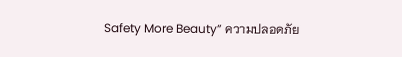Safety More Beauty” ความปลอดภัย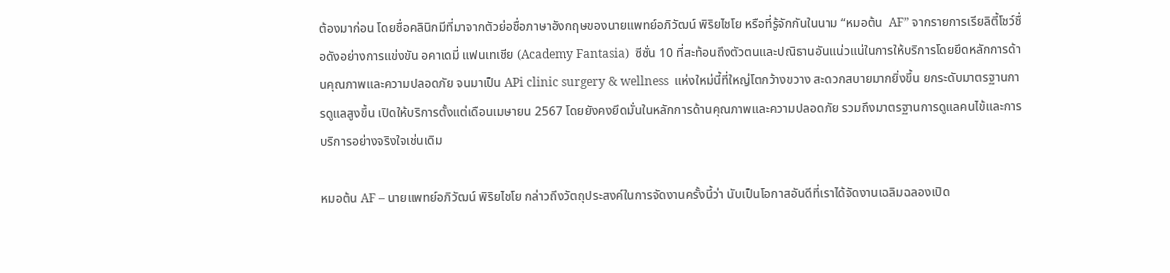ต้องมาก่อน โดยชื่อคลินิกมีที่มาจากตัวย่อชื่อภาษาอังกฤษของนายแพทย์อภิวัฒน์ พิริยไชโย หรือที่รู้จักกันในนาม “หมอต้น  AF” จากรายการเรียลิตี้โชว์ชื่อดังอย่างการแข่งขัน อคาเดมี่ แฟนเทเชีย (Academy Fantasia)  ซีซั่น 10 ที่สะท้อนถึงตัวตนและปณิธานอันแน่วแน่ในการให้บริการโดยยึดหลักการด้านคุณภาพและความปลอดภัย จนมาเป็น APi clinic surgery & wellness  แห่งใหม่นี้ที่ใหญ่โตกว้างขวาง สะดวกสบายมากยิ่งขึ้น ยกระดับมาตรฐานการดูแลสูงขึ้น เปิดให้บริการตั้งแต่เดือนเมษายน 2567 โดยยังคงยึดมั่นในหลักการด้านคุณภาพและความปลอดภัย รวมถึงมาตรฐานการดูแลคนไข้และการบริการอย่างจริงใจเช่นเดิม

หมอต้น AF – นายแพทย์อภิวัฒน์ พิริยไชโย กล่าวถึงวัตถุประสงค์ในการจัดงานครั้งนี้ว่า นับเป็นโอกาสอันดีที่เราได้จัดงานเฉลิมฉลองเปิด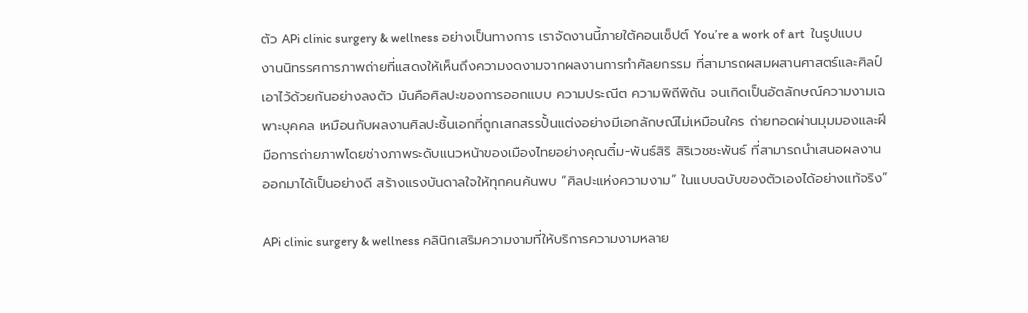ตัว APi clinic surgery & wellness อย่างเป็นทางการ เราจัดงานนี้ภายใต้คอนเซ็ปต์ You’re a work of art  ในรูปแบบงานนิทรรศการภาพถ่ายที่แสดงให้เห็นถึงความงดงามจากผลงานการทำศัลยกรรม ที่สามารถผสมผสานศาสตร์และศิลป์เอาไว้ด้วยกันอย่างลงตัว มันคือศิลปะของการออกแบบ ความประณีต ความพิถีพิถัน จนเกิดเป็นอัตลักษณ์ความงามเฉพาะบุคคล เหมือนกับผลงานศิลปะชิ้นเอกที่ถูกเสกสรรปั้นแต่งอย่างมีเอกลักษณ์ไม่เหมือนใคร ถ่ายทอดผ่านมุมมองและฝีมือการถ่ายภาพโดยช่างภาพระดับแนวหน้าของเมืองไทยอย่างคุณติ๋ม-พันธ์สิริ สิริเวชชะพันธ์ ที่สามารถนำเสนอผลงานออกมาได้เป็นอย่างดี สร้างแรงบันดาลใจให้ทุกคนค้นพบ “ศิลปะแห่งความงาม” ในแบบฉบับของตัวเองได้อย่างแท้จริง”

APi clinic surgery & wellness คลินิกเสริมความงามที่ให้บริการความงามหลาย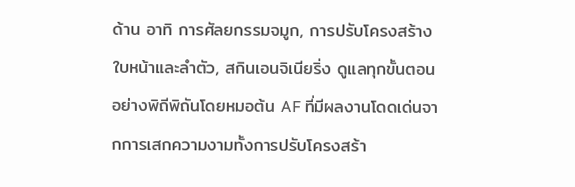ด้าน อาทิ การศัลยกรรมจมูก, การปรับโครงสร้างใบหน้าและลำตัว, สกินเอนจิเนียริ่ง ดูแลทุกขั้นตอนอย่างพิถีพิถันโดยหมอต้น AF ที่มีผลงานโดดเด่นจากการเสกความงามทั้งการปรับโครงสร้า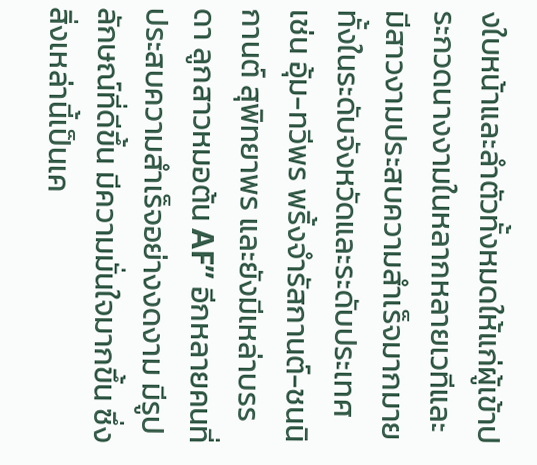งใบหน้าและลำตัวทั้งหมดให้แก่ผู้เข้าประกวดนางงามในหลากหลายเวทีและมีสาวงามประสบความสำเร็จมากมายทั้งในระดับจังหวัดและระดับประเทศ เช่น อุ้ม-ทวีพร พริ้งจำรัสกานต์-ชนนิกานต์ สุพิทยาพร และยังมีเหล่าบรรดา ลูกสาวหมอต้น AF” อีกหลายคนที่ประสบความสำเร็จอย่างงดงาม มีรูปลักษณ์ที่ดีขึ้น มีความมั่นใจมากขึ้น ซึ่งสิ่งเหล่านี้เป็นเค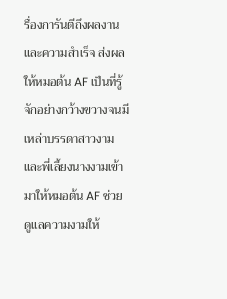รื่องการันตีถึงผลงานและความสำเร็จ ส่งผลให้หมอต้น AF เป็นที่รู้จักอย่างกว้างขวางจนมีเหล่าบรรดาสาวงามและพี่เลี้ยงนางงามเข้ามาให้หมอต้น AF ช่วยดูแลความงามให้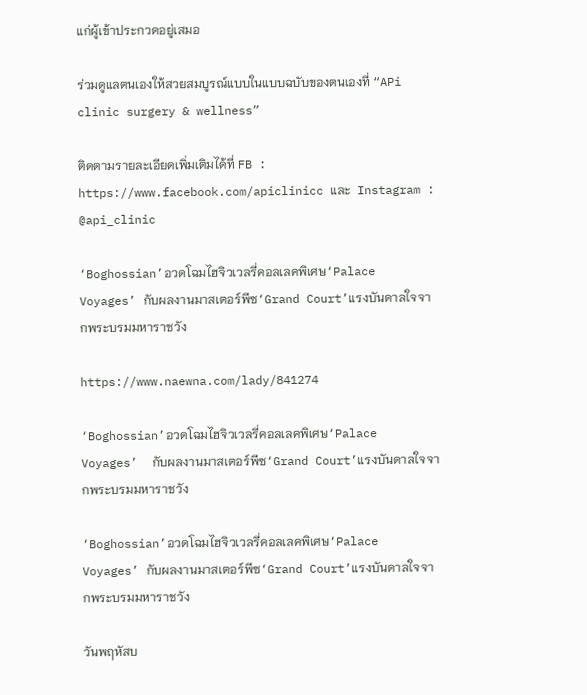แก่ผู้เข้าประกวดอยู่เสมอ

ร่วมดูแลตนเองให้สวยสมบูรณ์แบบในแบบฉบับของตนเองที่ “APi clinic surgery & wellness”

ติดตามรายละเอียดเพิ่มเติมได้ที่ FB : https://www.facebook.com/apiclinicc และ  Instagram : @api_clinic

‘Boghossian’อวดโฉมไฮจิวเวลรี่คอลเลคพิเศษ‘Palace Voyages’ กับผลงานมาสเตอร์พีซ‘Grand Court’แรงบันดาลใจจากพระบรมมหาราชวัง

https://www.naewna.com/lady/841274

‘Boghossian’อวดโฉมไฮจิวเวลรี่คอลเลคพิเศษ‘Palace Voyages’  กับผลงานมาสเตอร์พีซ‘Grand Court’แรงบันดาลใจจากพระบรมมหาราชวัง

‘Boghossian’อวดโฉมไฮจิวเวลรี่คอลเลคพิเศษ‘Palace Voyages’ กับผลงานมาสเตอร์พีซ‘Grand Court’แรงบันดาลใจจากพระบรมมหาราชวัง

วันพฤหัสบ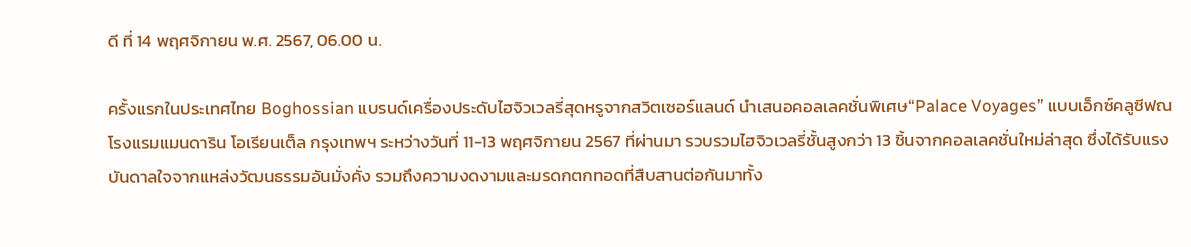ดี ที่ 14 พฤศจิกายน พ.ศ. 2567, 06.00 น.

ครั้งแรกในประเทศไทย Boghossian แบรนด์เครื่องประดับไฮจิวเวลรี่สุดหรูจากสวิตเซอร์แลนด์ นำเสนอคอลเลคชั่นพิเศษ“Palace Voyages” แบบเอ็กซ์คลูซีฟณ โรงแรมแมนดาริน โอเรียนเต็ล กรุงเทพฯ ระหว่างวันที่ 11-13 พฤศจิกายน 2567 ที่ผ่านมา รวบรวมไฮจิวเวลรี่ชั้นสูงกว่า 13 ชิ้นจากคอลเลคชั่นใหม่ล่าสุด ซึ่งได้รับแรงบันดาลใจจากแหล่งวัฒนธรรมอันมั่งคั่ง รวมถึงความงดงามและมรดกตกทอดที่สืบสานต่อกันมาทั้ง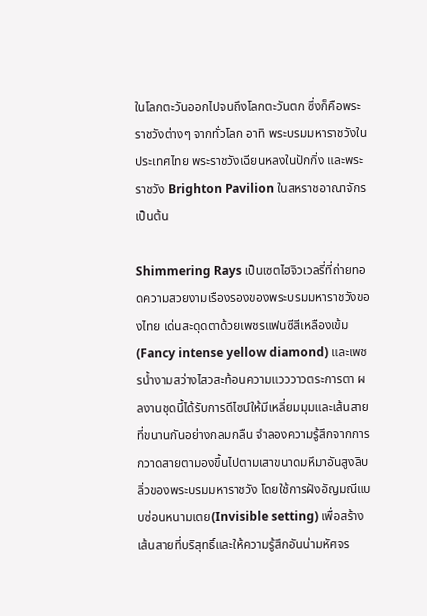ในโลกตะวันออกไปจนถึงโลกตะวันตก ซึ่งก็คือพระราชวังต่างๆ จากทั่วโลก อาทิ พระบรมมหาราชวังในประเทศไทย พระราชวังเฉียนหลงในปักกิ่ง และพระราชวัง Brighton Pavilion ในสหราชอาณาจักร เป็นต้น

Shimmering Rays เป็นเซตไฮจิวเวลรี่ที่ถ่ายทอดความสวยงามเรืองรองของพระบรมมหาราชวังของไทย เด่นสะดุดตาด้วยเพชรแฟนซีสีเหลืองเข้ม (Fancy intense yellow diamond) และเพชรน้ำงามสว่างไสวสะท้อนความแวววาวตระการตา ผลงานชุดนี้ได้รับการดีไซน์ให้มีเหลี่ยมมุมและเส้นสายที่ขนานกันอย่างกลมกลืน จำลองความรู้สึกจากการกวาดสายตามองขึ้นไปตามเสาขนาดมหึมาอันสูงลิบลิ่วของพระบรมมหาราชวัง โดยใช้การฝังอัญมณีแบบซ่อนหนามเตย(Invisible setting) เพื่อสร้างเส้นสายที่บริสุทธิ์และให้ความรู้สึกอันน่ามหัศจร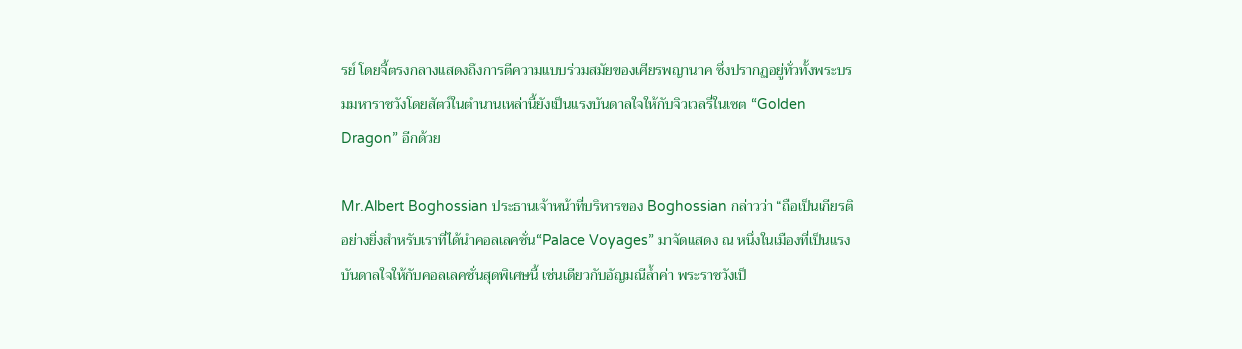รย์ โดยจี้ตรงกลางแสดงถึงการตีความแบบร่วมสมัยของเศียรพญานาค ซึ่งปรากฏอยู่ทั่วทั้งพระบรมมหาราชวังโดยสัตว์ในตำนานเหล่านี้ยังเป็นแรงบันดาลใจให้กับจิวเวลรี่ในเซต “Golden Dragon” อีกด้วย

Mr.Albert Boghossian ประธานเจ้าหน้าที่บริหารของ Boghossian กล่าวว่า “ถือเป็นเกียรติอย่างยิ่งสำหรับเราที่ได้นำคอลเลคชั่น“Palace Voyages” มาจัดแสดง ณ หนึ่งในเมืองที่เป็นแรงบันดาลใจให้กับคอลเลคชั่นสุดพิเศษนี้ เช่นเดียวกับอัญมณีล้ำค่า พระราชวังเป็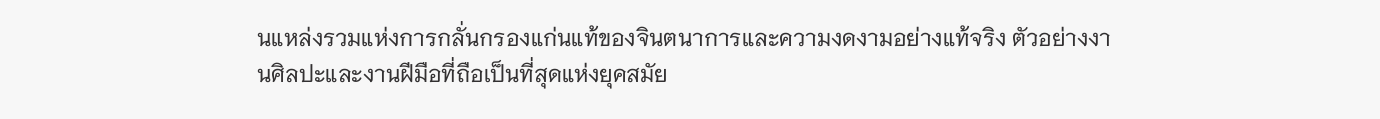นแหล่งรวมแห่งการกลั่นกรองแก่นแท้ของจินตนาการและความงดงามอย่างแท้จริง ตัวอย่างงานศิลปะและงานฝีมือที่ถือเป็นที่สุดแห่งยุคสมัย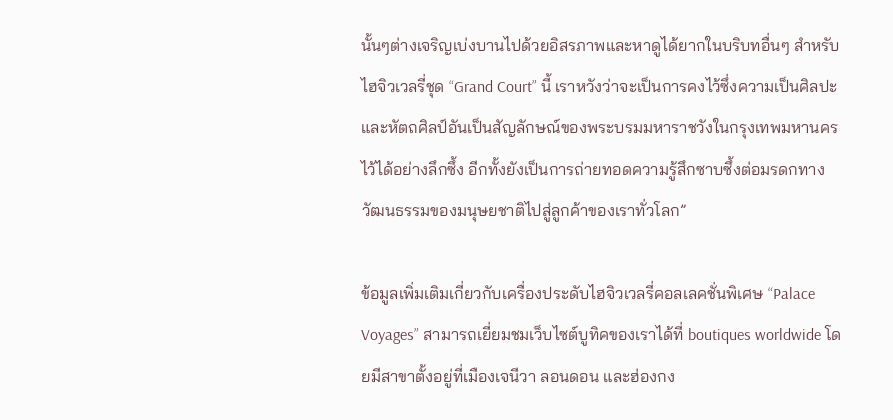นั้นๆต่างเจริญเบ่งบานไปด้วยอิสรภาพและหาดูได้ยากในบริบทอื่นๆ สำหรับไฮจิวเวลรี่ชุด “Grand Court” นี้ เราหวังว่าจะเป็นการคงไว้ซึ่งความเป็นศิลปะและหัตถศิลป์อันเป็นสัญลักษณ์ของพระบรมมหาราชวังในกรุงเทพมหานครไว้ได้อย่างลึกซึ้ง อีกทั้งยังเป็นการถ่ายทอดความรู้สึกซาบซึ้งต่อมรดกทางวัฒนธรรมของมนุษยชาติไปสู่ลูกค้าของเราทั่วโลก”

ข้อมูลเพิ่มเติมเกี่ยวกับเครื่องประดับไฮจิวเวลรี่คอลเลคชั่นพิเศษ “Palace Voyages” สามารถเยี่ยมชมเว็บไซต์บูทิคของเราได้ที่ boutiques worldwide โดยมีสาขาตั้งอยู่ที่เมืองเจนีวา ลอนดอน และฮ่องกง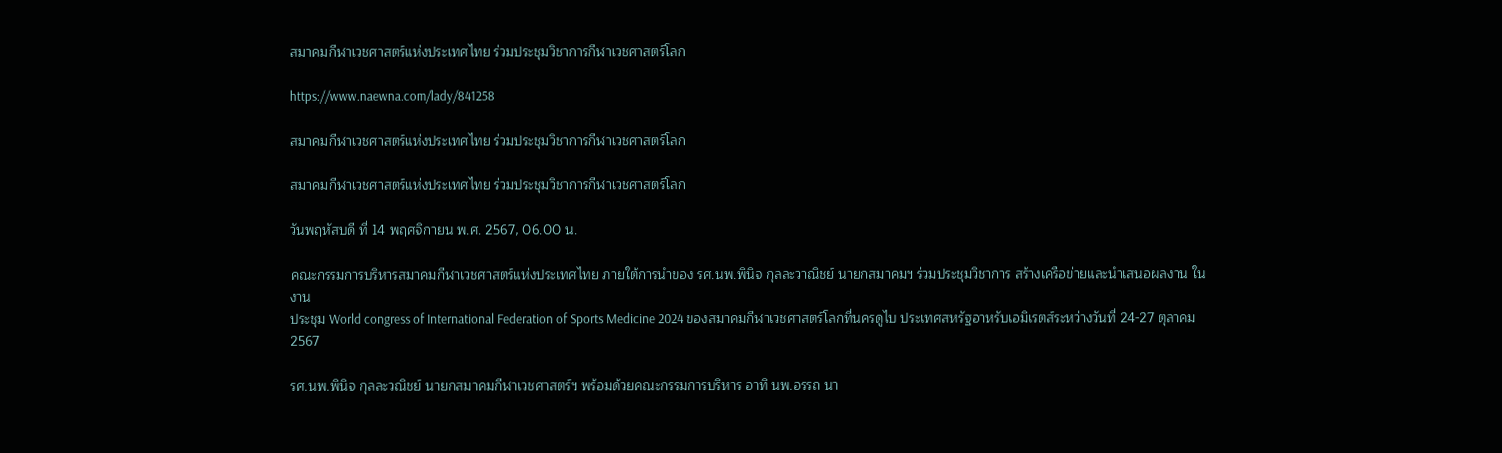สมาคมกีฬาเวชศาสตร์แห่งประเทศไทย ร่วมประชุมวิชาการกีฬาเวชศาสตร์โลก

https://www.naewna.com/lady/841258

สมาคมกีฬาเวชศาสตร์แห่งประเทศไทย ร่วมประชุมวิชาการกีฬาเวชศาสตร์โลก

สมาคมกีฬาเวชศาสตร์แห่งประเทศไทย ร่วมประชุมวิชาการกีฬาเวชศาสตร์โลก

วันพฤหัสบดี ที่ 14 พฤศจิกายน พ.ศ. 2567, 06.00 น.

คณะกรรมการบริหารสมาคมกีฬาเวชศาสตร์แห่งประเทศไทย ภายใต้การนำของ รศ.นพ.พินิจ กุลละวาณิชย์ นายกสมาคมฯ ร่วมประชุมวิชาการ สร้างเครือข่ายและนำเสนอผลงาน ในงาน
ประชุม World congress of International Federation of Sports Medicine 2024 ของสมาคมกีฬาเวชศาสตร์โลกที่นครดูไบ ประเทศสหรัฐอาหรับเอมิเรตส์ระหว่างวันที่ 24-27 ตุลาคม 2567

รศ.นพ.พินิจ กุลละวณิชย์ นายกสมาคมกีฬาเวชศาสตร์ฯ พร้อมด้วยคณะกรรมการบริหาร อาทิ นพ.อรรถ นา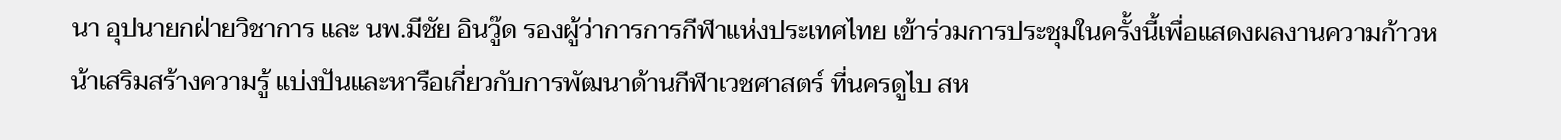นา อุปนายกฝ่ายวิชาการ และ นพ.มีชัย อินวู๊ด รองผู้ว่าการการกีฬาแห่งประเทศไทย เข้าร่วมการประชุมในครั้งนี้เพื่อแสดงผลงานความก้าวหน้าเสริมสร้างความรู้ แบ่งปันและหารือเกี่ยวกับการพัฒนาด้านกีฬาเวชศาสตร์ ที่นครดูไบ สห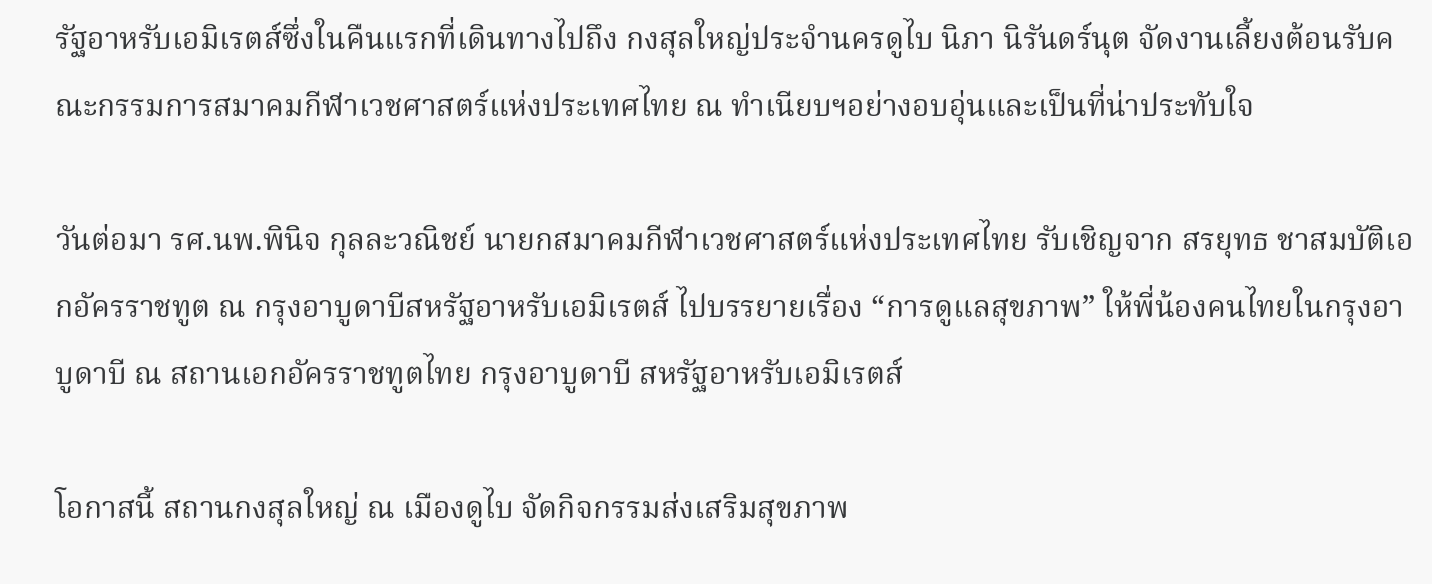รัฐอาหรับเอมิเรตส์ซึ่งในคืนแรกที่เดินทางไปถึง กงสุลใหญ่ประจำนครดูไบ นิภา นิรันดร์นุต จัดงานเลี้ยงต้อนรับคณะกรรมการสมาคมกีฬาเวชศาสตร์แห่งประเทศไทย ณ ทำเนียบฯอย่างอบอุ่นและเป็นที่น่าประทับใจ

วันต่อมา รศ.นพ.พินิจ กุลละวณิชย์ นายกสมาคมกีฬาเวชศาสตร์แห่งประเทศไทย รับเชิญจาก สรยุทธ ชาสมบัติเอกอัครราชทูต ณ กรุงอาบูดาบีสหรัฐอาหรับเอมิเรตส์ ไปบรรยายเรื่อง “การดูแลสุขภาพ” ให้พี่น้องคนไทยในกรุงอาบูดาบี ณ สถานเอกอัครราชทูตไทย กรุงอาบูดาบี สหรัฐอาหรับเอมิเรตส์

โอกาสนี้ สถานกงสุลใหญ่ ณ เมืองดูไบ จัดกิจกรรมส่งเสริมสุขภาพ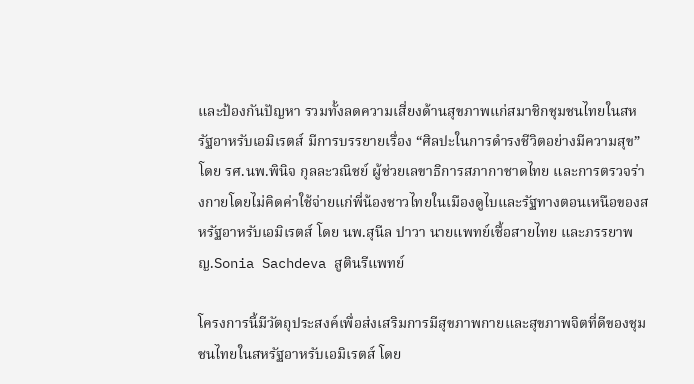และป้องกันปัญหา รวมทั้งลดความเสี่ยงด้านสุขภาพแก่สมาชิกชุมชนไทยในสหรัฐอาหรับเอมิเรตส์ มีการบรรยายเรื่อง “ศิลปะในการดำรงชีวิตอย่างมีความสุข” โดย รศ.นพ.พินิจ กุลละวณิชย์ ผู้ช่วยเลขาธิการสภากาชาดไทย และการตรวจร่างกายโดยไม่คิดค่าใช้จ่ายแก่พี่น้องชาวไทยในเมืองดูไบและรัฐทางตอนเหนือของสหรัฐอาหรับเอมิเรตส์ โดย นพ.สุนีล ปาวา นายแพทย์เชื้อสายไทย และภรรยาพญ.Sonia Sachdeva สูตินรีแพทย์

โครงการนี้มีวัตถุประสงค์เพื่อส่งเสริมการมีสุขภาพกายและสุขภาพจิตที่ดีของชุมชนไทยในสหรัฐอาหรับเอมิเรตส์ โดย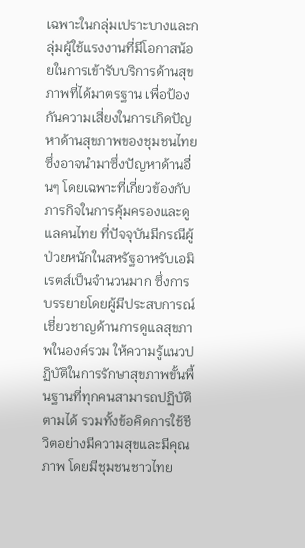เฉพาะในกลุ่มเปราะบางและกลุ่มผู้ใช้แรงงานที่มีโอกาสน้อยในการเข้ารับบริการด้านสุขภาพที่ได้มาตรฐาน เพื่อป้องกันความเสี่ยงในการเกิดปัญหาด้านสุขภาพของชุมชนไทย ซึ่งอาจนำมาซึ่งปัญหาด้านอื่นๆ โดยเฉพาะที่เกี่ยวข้องกับภารกิจในการคุ้มครองและดูแลคนไทย ที่ปัจจุบันมีกรณีผู้ป่วยหนักในสหรัฐอาหรับเอมิเรตส์เป็นจำนวนมาก ซึ่งการบรรยายโดยผู้มีประสบการณ์เชี่ยวชาญด้านการดูแลสุขภาพในองค์รวม ให้ความรู้แนวปฏิบัติในการรักษาสุขภาพขั้นพื้นฐานที่ทุกคนสามารถปฏิบัติตามได้ รวมทั้งข้อคิดการใช้ชีวิตอย่างมีความสุขและมีคุณภาพ โดยมีชุมชนชาวไทย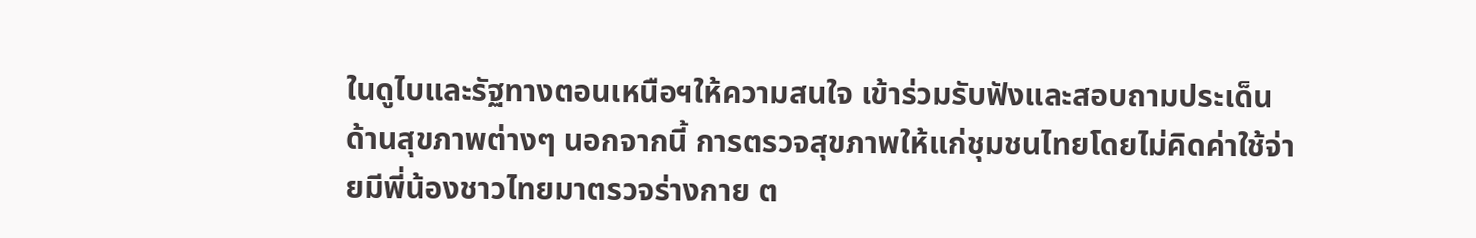ในดูไบและรัฐทางตอนเหนือฯให้ความสนใจ เข้าร่วมรับฟังและสอบถามประเด็นด้านสุขภาพต่างๆ นอกจากนี้ การตรวจสุขภาพให้แก่ชุมชนไทยโดยไม่คิดค่าใช้จ่ายมีพี่น้องชาวไทยมาตรวจร่างกาย ต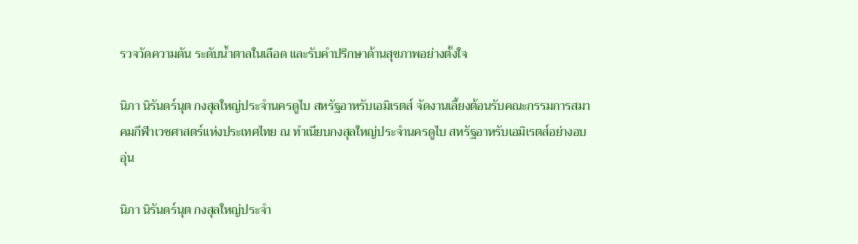รวจวัดความดัน ระดับน้ำตาลในเลือด และรับคำปรึกษาด้านสุขภาพอย่างตั้งใจ

นิภา นิรันดร์นุต กงสุลใหญ่ประจำนครดูไบ สหรัฐอาหรับเอมิเรตส์ จัดงานเลี้ยงต้อนรับคณะกรรมการสมาคมกีฬาเวชศาสตร์แห่งประเทศไทย ณ ทำเนียบกงสุลใหญ่ประจำนครดูไบ สหรัฐอาหรับเอมิเรตส์อย่างอบอุ่น

นิภา นิรันดร์นุต กงสุลใหญ่ประจำ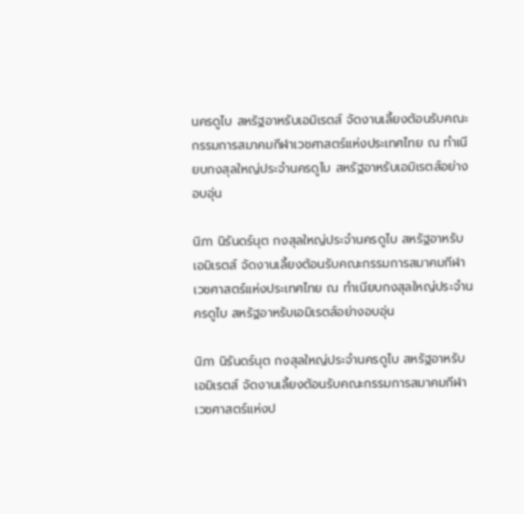นครดูไบ สหรัฐอาหรับเอมิเรตส์ จัดงานเลี้ยงต้อนรับคณะกรรมการสมาคมกีฬาเวชศาสตร์แห่งประเทศไทย ณ ทำเนียบกงสุลใหญ่ประจำนครดูไบ สหรัฐอาหรับเอมิเรตส์อย่างอบอุ่น

นิภา นิรันดร์นุต กงสุลใหญ่ประจำนครดูไบ สหรัฐอาหรับเอมิเรตส์ จัดงานเลี้ยงต้อนรับคณะกรรมการสมาคมกีฬาเวชศาสตร์แห่งประเทศไทย ณ ทำเนียบกงสุลใหญ่ประจำนครดูไบ สหรัฐอาหรับเอมิเรตส์อย่างอบอุ่น

นิภา นิรันดร์นุต กงสุลใหญ่ประจำนครดูไบ สหรัฐอาหรับเอมิเรตส์ จัดงานเลี้ยงต้อนรับคณะกรรมการสมาคมกีฬาเวชศาสตร์แห่งป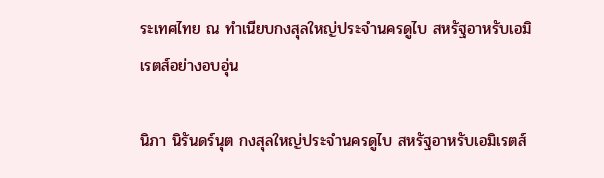ระเทศไทย ณ ทำเนียบกงสุลใหญ่ประจำนครดูไบ สหรัฐอาหรับเอมิเรตส์อย่างอบอุ่น

นิภา นิรันดร์นุต กงสุลใหญ่ประจำนครดูไบ สหรัฐอาหรับเอมิเรตส์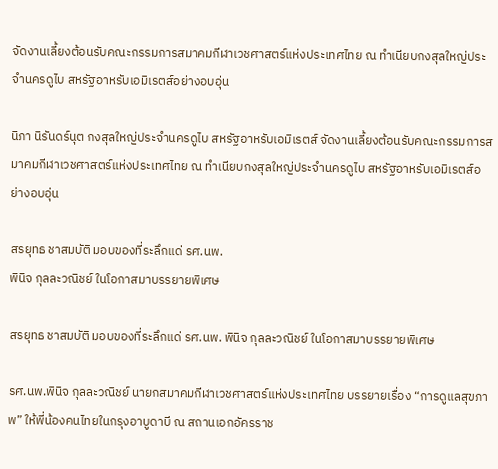จัดงานเลี้ยงต้อนรับคณะกรรมการสมาคมกีฬาเวชศาสตร์แห่งประเทศไทย ณ ทำเนียบกงสุลใหญ่ประจำนครดูไบ สหรัฐอาหรับเอมิเรตส์อย่างอบอุ่น

นิภา นิรันดร์นุต กงสุลใหญ่ประจำนครดูไบ สหรัฐอาหรับเอมิเรตส์ จัดงานเลี้ยงต้อนรับคณะกรรมการสมาคมกีฬาเวชศาสตร์แห่งประเทศไทย ณ ทำเนียบกงสุลใหญ่ประจำนครดูไบ สหรัฐอาหรับเอมิเรตส์อย่างอบอุ่น

สรยุทธ ชาสมบัติ มอบของที่ระลึกแด่ รศ.นพ.
พินิจ กุลละวณิชย์ ในโอกาสมาบรรยายพิเศษ

สรยุทธ ชาสมบัติ มอบของที่ระลึกแด่ รศ.นพ. พินิจ กุลละวณิชย์ ในโอกาสมาบรรยายพิเศษ

รศ.นพ.พินิจ กุลละวณิชย์ นายกสมาคมกีฬาเวชศาสตร์แห่งประเทศไทย บรรยายเรื่อง “การดูแลสุขภาพ” ให้พี่น้องคนไทยในกรุงอาบูดาบี ณ สถานเอกอัครราช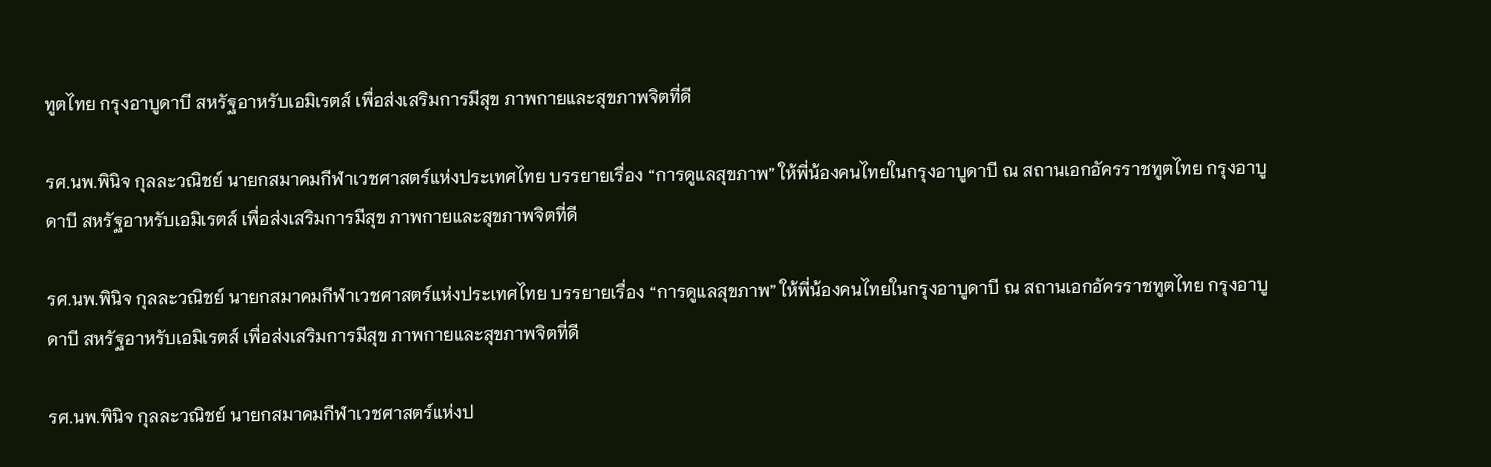ทูตไทย กรุงอาบูดาบี สหรัฐอาหรับเอมิเรตส์ เพื่อส่งเสริมการมีสุข ภาพกายและสุขภาพจิตที่ดี

รศ.นพ.พินิจ กุลละวณิชย์ นายกสมาคมกีฬาเวชศาสตร์แห่งประเทศไทย บรรยายเรื่อง “การดูแลสุขภาพ” ให้พี่น้องคนไทยในกรุงอาบูดาบี ณ สถานเอกอัครราชทูตไทย กรุงอาบูดาบี สหรัฐอาหรับเอมิเรตส์ เพื่อส่งเสริมการมีสุข ภาพกายและสุขภาพจิตที่ดี

รศ.นพ.พินิจ กุลละวณิชย์ นายกสมาคมกีฬาเวชศาสตร์แห่งประเทศไทย บรรยายเรื่อง “การดูแลสุขภาพ” ให้พี่น้องคนไทยในกรุงอาบูดาบี ณ สถานเอกอัครราชทูตไทย กรุงอาบูดาบี สหรัฐอาหรับเอมิเรตส์ เพื่อส่งเสริมการมีสุข ภาพกายและสุขภาพจิตที่ดี

รศ.นพ.พินิจ กุลละวณิชย์ นายกสมาคมกีฬาเวชศาสตร์แห่งป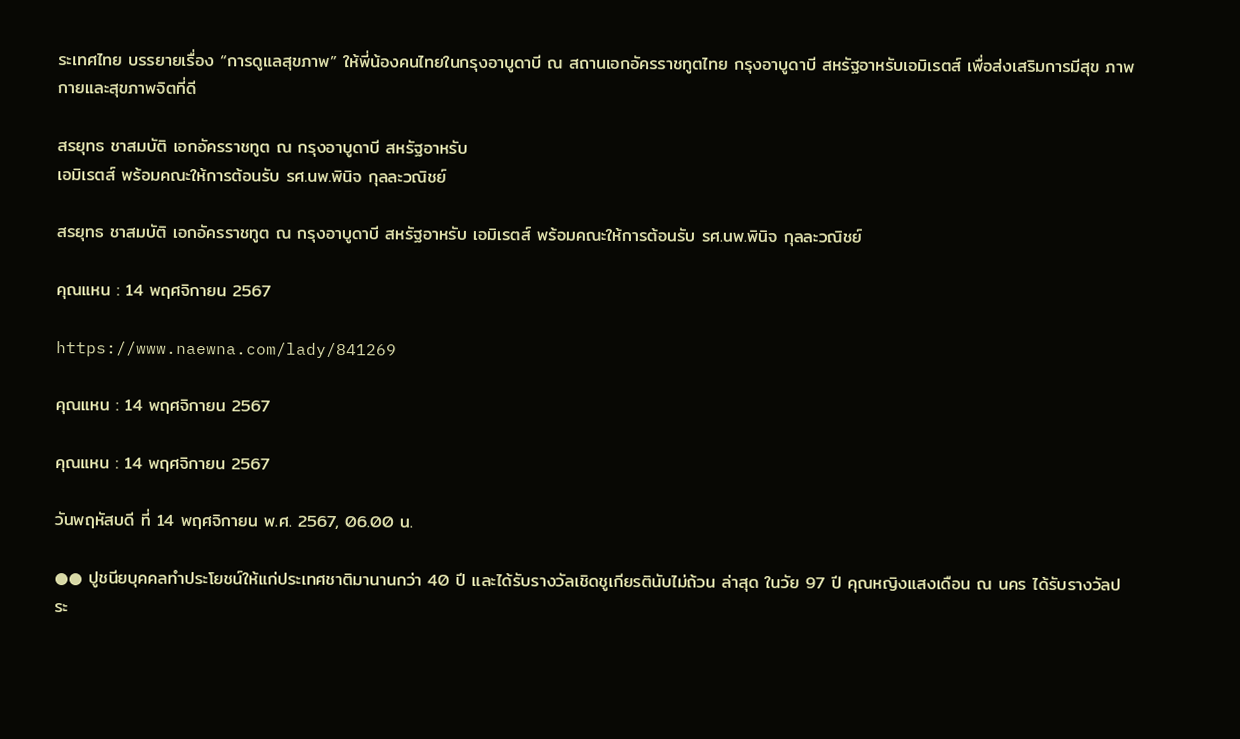ระเทศไทย บรรยายเรื่อง “การดูแลสุขภาพ” ให้พี่น้องคนไทยในกรุงอาบูดาบี ณ สถานเอกอัครราชทูตไทย กรุงอาบูดาบี สหรัฐอาหรับเอมิเรตส์ เพื่อส่งเสริมการมีสุข ภาพกายและสุขภาพจิตที่ดี

สรยุทธ ชาสมบัติ เอกอัครราชทูต ณ กรุงอาบูดาบี สหรัฐอาหรับ
เอมิเรตส์ พร้อมคณะให้การต้อนรับ รศ.นพ.พินิจ กุลละวณิชย์

สรยุทธ ชาสมบัติ เอกอัครราชทูต ณ กรุงอาบูดาบี สหรัฐอาหรับ เอมิเรตส์ พร้อมคณะให้การต้อนรับ รศ.นพ.พินิจ กุลละวณิชย์

คุณแหน : 14 พฤศจิกายน 2567

https://www.naewna.com/lady/841269

คุณแหน : 14 พฤศจิกายน 2567

คุณแหน : 14 พฤศจิกายน 2567

วันพฤหัสบดี ที่ 14 พฤศจิกายน พ.ศ. 2567, 06.00 น.

●● ปูชนียบุคคลทำประโยชน์ให้แก่ประเทศชาติมานานกว่า 40 ปี และได้รับรางวัลเชิดชูเกียรตินับไม่ถ้วน ล่าสุด ในวัย 97 ปี คุณหญิงแสงเดือน ณ นคร ได้รับรางวัลประ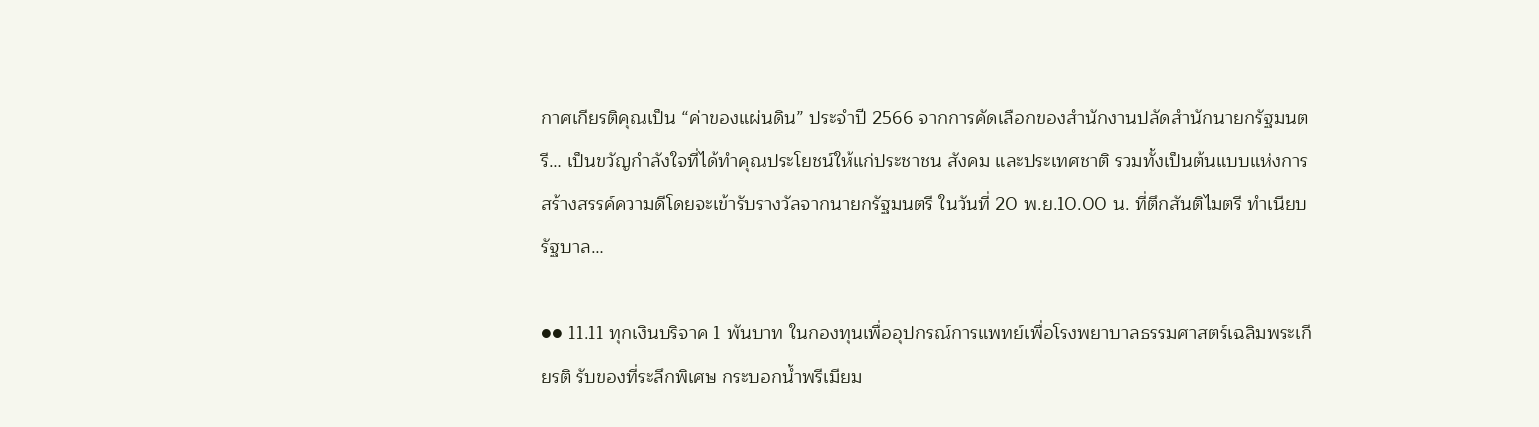กาศเกียรติคุณเป็น “ค่าของแผ่นดิน” ประจำปี 2566 จากการคัดเลือกของสำนักงานปลัดสำนักนายกรัฐมนตรี… เป็นขวัญกำลังใจที่ได้ทำคุณประโยชน์ให้แก่ประชาชน สังคม และประเทศชาติ รวมทั้งเป็นต้นแบบแห่งการสร้างสรรค์ความดีโดยจะเข้ารับรางวัลจากนายกรัฐมนตรี ในวันที่ 20 พ.ย.10.00 น. ที่ตึกสันติไมตรี ทำเนียบรัฐบาล…

●● 11.11 ทุกเงินบริจาค 1 พันบาท ในกองทุนเพื่ออุปกรณ์การแพทย์เพื่อโรงพยาบาลธรรมศาสตร์เฉลิมพระเกียรติ รับของที่ระลึกพิเศษ กระบอกน้ำพรีเมียม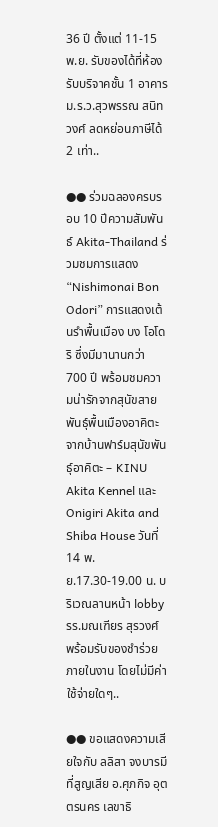36 ปี ตั้งแต่ 11-15 พ.ย. รับของได้ที่ห้องรับบริจาคชั้น 1 อาคาร ม.ร.ว.สุวพรรณ สนิทวงศ์ ลดหย่อนภาษีได้ 2 เท่า..

●● ร่วมฉลองครบรอบ 10 ปีความสัมพันธ์ Akita-Thailand ร่วมชมการแสดง “Nishimonai Bon Odori” การแสดงเต้นรำพื้นเมือง บง โอโดริ ซึ่งมีมานานกว่า 700 ปี พร้อมชมความน่ารักจากสุนัขสายพันธุ์พื้นเมืองอาคิตะ จากบ้านฟาร์มสุนัขพันธุ์อาคิตะ – KINU Akita Kennel และ Onigiri Akita and Shiba House วันที่ 14 พ.ย.17.30-19.00 น. บริเวณลานหน้า lobby รร.มณเฑียร สุรวงศ์ พร้อมรับของชำร่วยภายในงาน โดยไม่มีค่าใช้จ่ายใดๆ..

●● ขอแสดงความเสียใจกับ ลลิสา จงบารมีที่สูญเสีย อ.ศุภกิจ อุตตรนคร เลขาธิ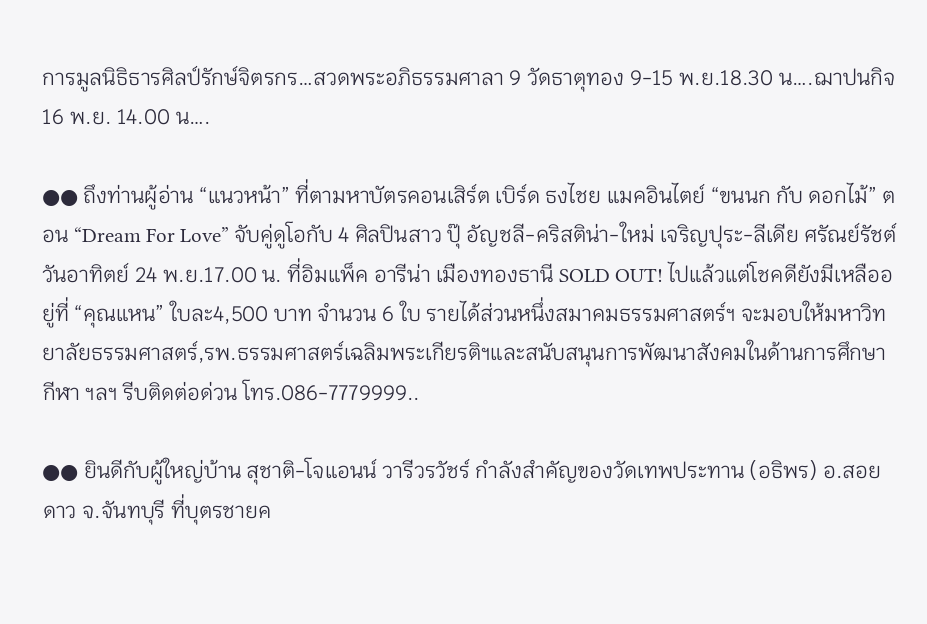การมูลนิธิธารศิลป์รักษ์จิตรกร…สวดพระอภิธรรมศาลา 9 วัดธาตุทอง 9-15 พ.ย.18.30 น….ฌาปนกิจ 16 พ.ย. 14.00 น….

●● ถึงท่านผู้อ่าน “แนวหน้า” ที่ตามหาบัตรคอนเสิร์ต เบิร์ด ธงไชย แมคอินไตย์ “ขนนก กับ ดอกไม้” ตอน “Dream For Love” จับคู่ดูโอกับ 4 ศิลปินสาว ปุ๊ อัญชลี-คริสติน่า-ใหม่ เจริญปุระ-ลีเดีย ศรัณย์รัชต์ วันอาทิตย์ 24 พ.ย.17.00 น. ที่อิมแพ็ค อารีน่า เมืองทองธานี SOLD OUT! ไปแล้วแต่โชคดียังมีเหลืออยู่ที่ “คุณแหน” ใบละ4,500 บาท จำนวน 6 ใบ รายได้ส่วนหนึ่งสมาคมธรรมศาสตร์ฯ จะมอบให้มหาวิทยาลัยธรรมศาสตร์,รพ.ธรรมศาสตร์เฉลิมพระเกียรติฯและสนับสนุนการพัฒนาสังคมในด้านการศึกษา กีฬา ฯลฯ รีบติดต่อด่วน โทร.086-7779999..

●● ยินดีกับผู้ใหญ่บ้าน สุชาติ-โจแอนน์ วารีวรวัชร์ กำลังสำคัญของวัดเทพประทาน (อธิพร) อ.สอยดาว จ.จันทบุรี ที่บุตรชายค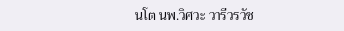นโต นพ.วิศวะ วารีวรวัช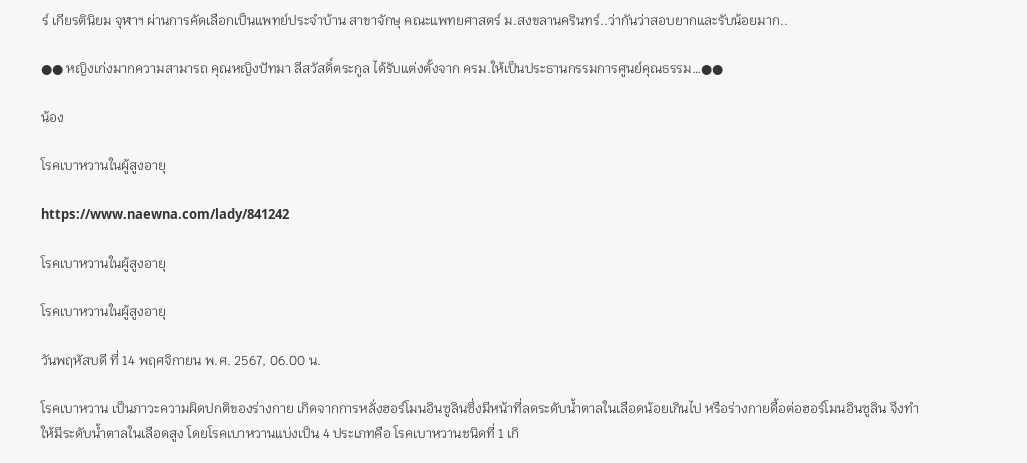ร์ เกียรตินิยม จุฬาฯ ผ่านการคัดเลือกเป็นแพทย์ประจำบ้าน สาขาจักษุ คณะแพทยศาสตร์ ม.สงขลานครินทร์..ว่ากันว่าสอบยากและรับน้อยมาก..

●● หญิงเก่งมากความสามารถ คุณหญิงปัทมา ลีสวัสดิ์ตระกูล ได้รับแต่งตั้งจาก ครม.ให้เป็นประธานกรรมการศูนย์คุณธรรม…●●

น้อง

โรคเบาหวานในผู้สูงอายุ

https://www.naewna.com/lady/841242

โรคเบาหวานในผู้สูงอายุ

โรคเบาหวานในผู้สูงอายุ

วันพฤหัสบดี ที่ 14 พฤศจิกายน พ.ศ. 2567, 06.00 น.

โรคเบาหวาน เป็นภาวะความผิดปกติของร่างกาย เกิดจากการหลั่งฮอร์โมนอินซูลินซึ่งมีหน้าที่ลดระดับน้ำตาลในเลือดน้อยเกินไป หรือร่างกายดื้อต่อฮอร์โมนอินซูลิน จึงทำให้มีระดับน้ำตาลในเลือดสูง โดยโรคเบาหวานแบ่งเป็น 4 ประเภทคือ โรคเบาหวานชนิดที่ 1 เกิ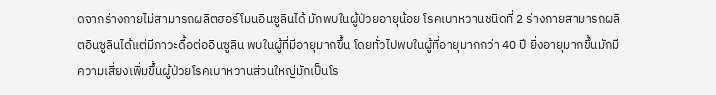ดจากร่างกายไม่สามารถผลิตฮอร์โมนอินซูลินได้ มักพบในผู้ป่วยอายุน้อย โรคเบาหวานชนิดที่ 2 ร่างกายสามารถผลิตอินซูลินได้แต่มีภาวะดื้อต่ออินซูลิน พบในผู้ที่มีอายุมากขึ้น โดยทั่วไปพบในผู้ที่อายุมากกว่า 40 ปี ยิ่งอายุมากขึ้นมักมีความเสี่ยงเพิ่มขึ้นผู้ป่วยโรคเบาหวานส่วนใหญ่มักเป็นโร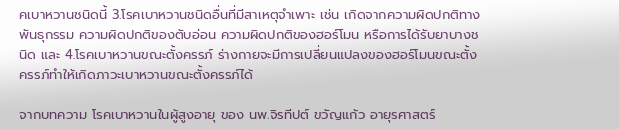คเบาหวานชนิดนี้ 3.โรคเบาหวานชนิดอื่นที่มีสาเหตุจำเพาะ เช่น เกิดจากความผิดปกติทางพันธุกรรม ความผิดปกติของตับอ่อน ความผิดปกติของฮอร์โมน หรือการได้รับยาบางชนิด และ 4.โรคเบาหวานขณะตั้งครรภ์ ร่างกายจะมีการเปลี่ยนแปลงของฮอร์โมนขณะตั้งครรภ์ทำให้เกิดภาวะเบาหวานขณะตั้งครรภ์ได้

จากบทความ โรคเบาหวานในผู้สูงอายุ ของ นพ.จิรทีปต์ ขวัญแก้ว อายุรศาสตร์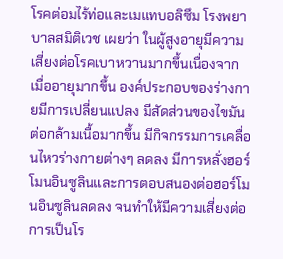โรคต่อมไร้ท่อและเมแทบอลิซึม โรงพยาบาลสมิติเวช เผยว่า ในผู้สูงอายุมีความเสี่ยงต่อโรคเบาหวานมากขึ้นเนื่องจาก เมื่ออายุมากขึ้น องค์ประกอบของร่างกายมีการเปลี่ยนแปลง มีสัดส่วนของไขมันต่อกล้ามเนื้อมากขึ้น มีกิจกรรมการเคลื่อนไหวร่างกายต่างๆ ลดลง มีการหลั่งฮอร์โมนอินซูลินและการตอบสนองต่อฮอร์โมนอินซูลินลดลง จนทำให้มีความเสี่ยงต่อการเป็นโร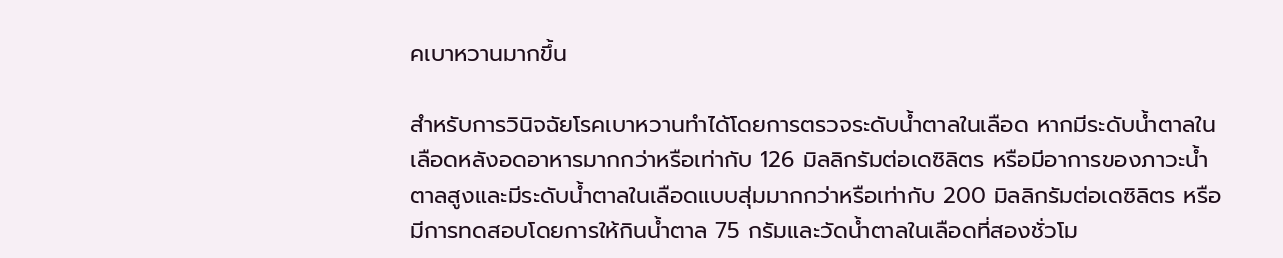คเบาหวานมากขึ้น

สำหรับการวินิจฉัยโรคเบาหวานทำได้โดยการตรวจระดับน้ำตาลในเลือด หากมีระดับน้ำตาลในเลือดหลังอดอาหารมากกว่าหรือเท่ากับ 126 มิลลิกรัมต่อเดซิลิตร หรือมีอาการของภาวะน้ำตาลสูงและมีระดับน้ำตาลในเลือดแบบสุ่มมากกว่าหรือเท่ากับ 200 มิลลิกรัมต่อเดซิลิตร หรือมีการทดสอบโดยการให้กินน้ำตาล 75 กรัมและวัดน้ำตาลในเลือดที่สองชั่วโม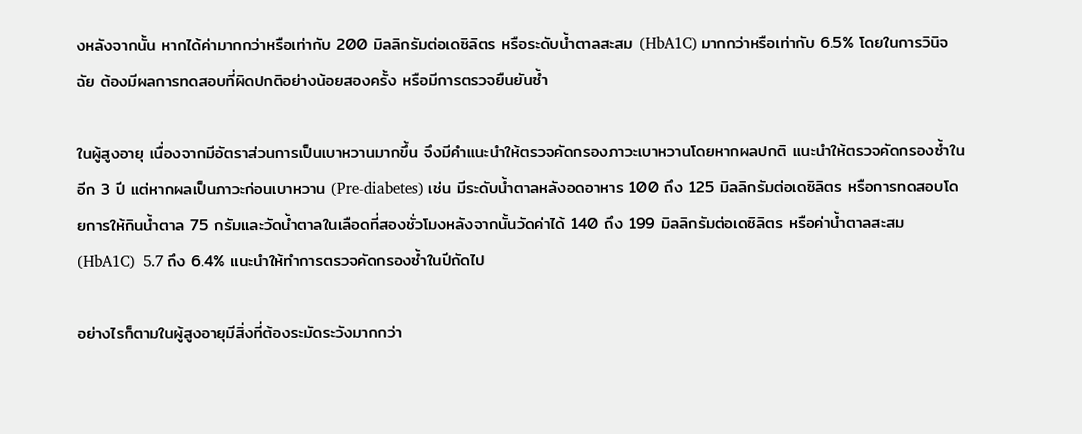งหลังจากนั้น หากได้ค่ามากกว่าหรือเท่ากับ 200 มิลลิกรัมต่อเดซิลิตร หรือระดับน้ำตาลสะสม (HbA1C) มากกว่าหรือเท่ากับ 6.5% โดยในการวินิจฉัย ต้องมีผลการทดสอบที่ผิดปกติอย่างน้อยสองครั้ง หรือมีการตรวจยืนยันซ้ำ

ในผู้สูงอายุ เนื่องจากมีอัตราส่วนการเป็นเบาหวานมากขึ้น จึงมีคำแนะนำให้ตรวจคัดกรองภาวะเบาหวานโดยหากผลปกติ แนะนำให้ตรวจคัดกรองซ้ำในอีก 3 ปี แต่หากผลเป็นภาวะก่อนเบาหวาน (Pre-diabetes) เช่น มีระดับน้ำตาลหลังอดอาหาร 100 ถึง 125 มิลลิกรัมต่อเดซิลิตร หรือการทดสอบโดยการให้กินน้ำตาล 75 กรัมและวัดน้ำตาลในเลือดที่สองชั่วโมงหลังจากนั้นวัดค่าได้ 140 ถึง 199 มิลลิกรัมต่อเดซิลิตร หรือค่าน้ำตาลสะสม (HbA1C)  5.7 ถึง 6.4% แนะนำให้ทำการตรวจคัดกรองซ้ำในปีถัดไป

อย่างไรก็ตามในผู้สูงอายุมีสิ่งที่ต้องระมัดระวังมากกว่า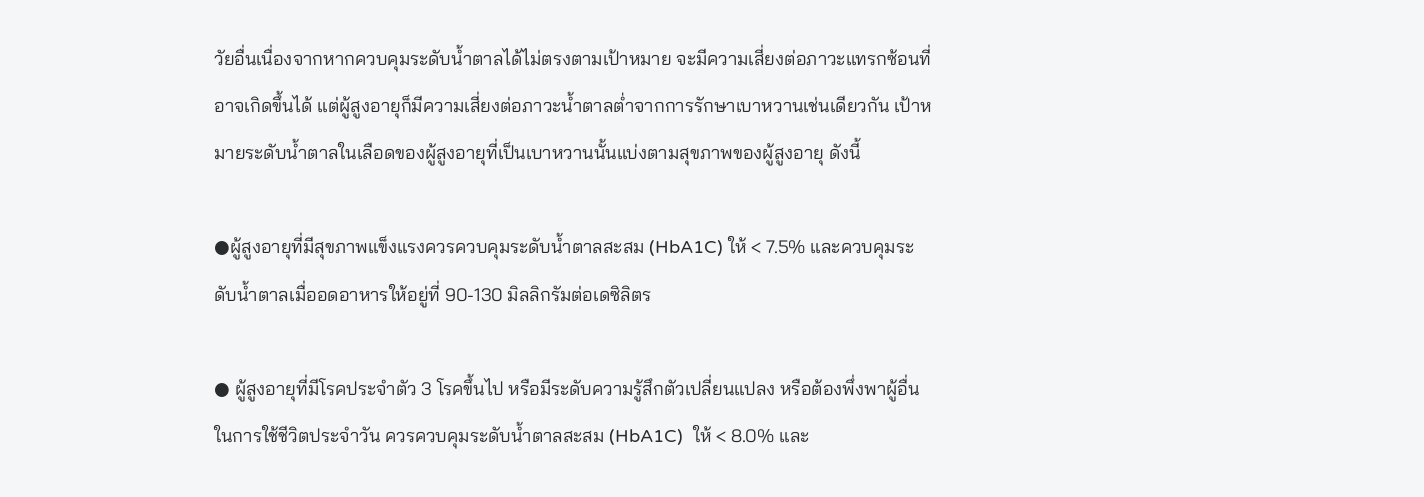วัยอื่นเนื่องจากหากควบคุมระดับน้ำตาลได้ไม่ตรงตามเป้าหมาย จะมีความเสี่ยงต่อภาวะแทรกซ้อนที่อาจเกิดขึ้นได้ แต่ผู้สูงอายุก็มีความเสี่ยงต่อภาวะน้ำตาลต่ำจากการรักษาเบาหวานเช่นเดียวกัน เป้าหมายระดับน้ำตาลในเลือดของผู้สูงอายุที่เป็นเบาหวานนั้นแบ่งตามสุขภาพของผู้สูงอายุ ดังนี้

●ผู้สูงอายุที่มีสุขภาพแข็งแรงควรควบคุมระดับน้ำตาลสะสม (HbA1C) ให้ < 7.5% และควบคุมระดับน้ำตาลเมื่ออดอาหารให้อยู่ที่ 90-130 มิลลิกรัมต่อเดซิลิตร

● ผู้สูงอายุที่มีโรคประจำตัว 3 โรคขึ้นไป หรือมีระดับความรู้สึกตัวเปลี่ยนแปลง หรือต้องพึ่งพาผู้อื่นในการใช้ชีวิตประจำวัน ควรควบคุมระดับน้ำตาลสะสม (HbA1C)  ให้ < 8.0% และ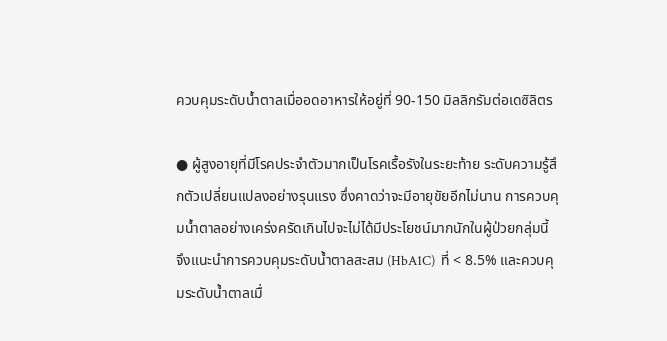ควบคุมระดับน้ำตาลเมื่ออดอาหารให้อยู่ที่ 90-150 มิลลิกรัมต่อเดซิลิตร

● ผู้สูงอายุที่มีโรคประจำตัวมากเป็นโรคเรื้อรังในระยะท้าย ระดับความรู้สึกตัวเปลี่ยนแปลงอย่างรุนแรง ซึ่งคาดว่าจะมีอายุขัยอีกไม่นาน การควบคุมน้ำตาลอย่างเคร่งครัดเกินไปจะไม่ได้มีประโยชน์มากนักในผู้ป่วยกลุ่มนี้ จึงแนะนำการควบคุมระดับน้ำตาลสะสม (HbA1C)  ที่ < 8.5% และควบคุมระดับน้ำตาลเมื่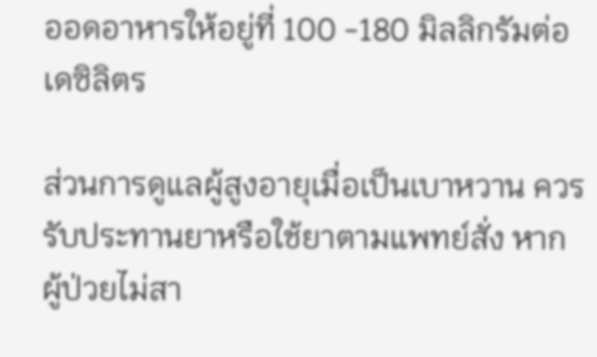ออดอาหารให้อยู่ที่ 100 -180 มิลลิกรัมต่อเดซิลิตร

ส่วนการดูแลผู้สูงอายุเมื่อเป็นเบาหวาน ควรรับประทานยาหรือใช้ยาตามแพทย์สั่ง หากผู้ป่วยไม่สา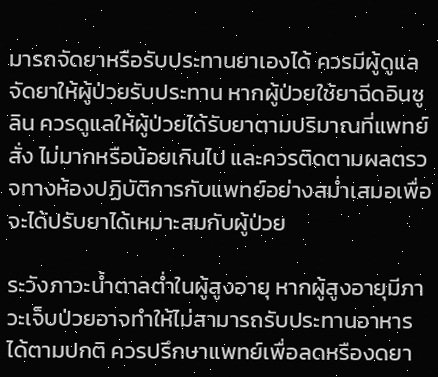มารถจัดยาหรือรับประทานยาเองได้ ควรมีผู้ดูแล จัดยาให้ผู้ป่วยรับประทาน หากผู้ป่วยใช้ยาฉีดอินซูลิน ควรดูแลให้ผู้ป่วยได้รับยาตามปริมาณที่แพทย์สั่ง ไม่มากหรือน้อยเกินไป และควรติดตามผลตรวจทางห้องปฏิบัติการกับแพทย์อย่างสม่ำเสมอเพื่อจะได้ปรับยาได้เหมาะสมกับผู้ป่วย

ระวังภาวะน้ำตาลต่ำในผู้สูงอายุ หากผู้สูงอายุมีภาวะเจ็บป่วยอาจทำให้ไม่สามารถรับประทานอาหารได้ตามปกติ ควรปรึกษาแพทย์เพื่อลดหรืองดยา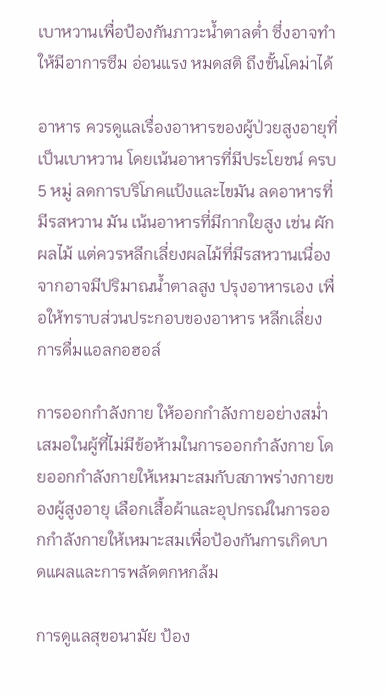เบาหวานเพื่อป้องกันภาวะน้ำตาลต่ำ ซึ่งอาจทำให้มีอาการซึม อ่อนแรง หมดสติ ถึงขั้นโคม่าได้

อาหาร ควรดูแลเรื่องอาหารของผู้ป่วยสูงอายุที่เป็นเบาหวาน โดยเน้นอาหารที่มีประโยชน์ ครบ 5 หมู่ ลดการบริโภคแป้งและไขมัน ลดอาหารที่มีรสหวาน มัน เน้นอาหารที่มีกากใยสูง เช่น ผัก ผลไม้ แต่ควรหลีกเลี่ยงผลไม้ที่มีรสหวานเนื่องจากอาจมีปริมาณน้ำตาลสูง ปรุงอาหารเอง เพื่อให้ทราบส่วนประกอบของอาหาร หลีกเลี่ยงการดื่มแอลกอฮอล์

การออกกำลังกาย ให้ออกกำลังกายอย่างสม่ำเสมอในผู้ที่ไม่มีข้อห้ามในการออกกำลังกาย โดยออกกำลังกายให้เหมาะสมกับสภาพร่างกายของผู้สูงอายุ เลือกเสื้อผ้าและอุปกรณ์ในการออกกำลังกายให้เหมาะสมเพื่อป้องกันการเกิดบาดแผลและการพลัดตกหกล้ม

การดูแลสุขอนามัย ป้อง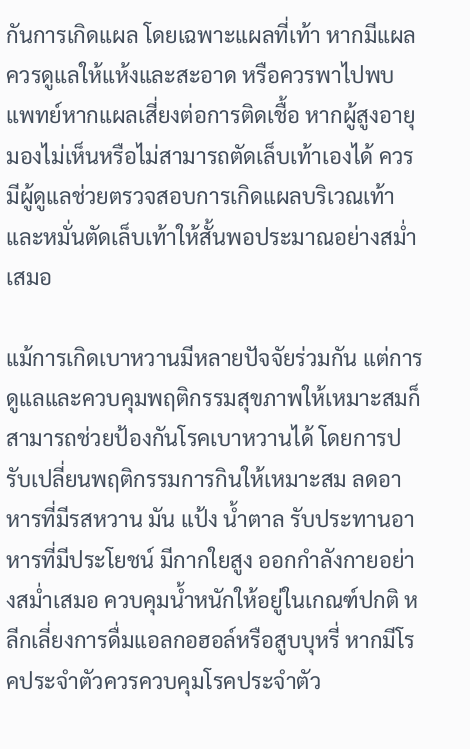กันการเกิดแผล โดยเฉพาะแผลที่เท้า หากมีแผลควรดูแลให้แห้งและสะอาด หรือควรพาไปพบแพทย์หากแผลเสี่ยงต่อการติดเชื้อ หากผู้สูงอายุมองไม่เห็นหรือไม่สามารถตัดเล็บเท้าเองได้ ควรมีผู้ดูแลช่วยตรวจสอบการเกิดแผลบริเวณเท้าและหมั่นตัดเล็บเท้าให้สั้นพอประมาณอย่างสม่ำเสมอ

แม้การเกิดเบาหวานมีหลายปัจจัยร่วมกัน แต่การดูแลและควบคุมพฤติกรรมสุขภาพให้เหมาะสมก็สามารถช่วยป้องกันโรคเบาหวานได้ โดยการปรับเปลี่ยนพฤติกรรมการกินให้เหมาะสม ลดอาหารที่มีรสหวาน มัน แป้ง น้ำตาล รับประทานอาหารที่มีประโยชน์ มีกากใยสูง ออกกำลังกายอย่างสม่ำเสมอ ควบคุมน้ำหนักให้อยู่ในเกณฑ์ปกติ หลีกเลี่ยงการดื่มแอลกอฮอล์หรือสูบบุหรี่ หากมีโรคประจำตัวควรควบคุมโรคประจำตัว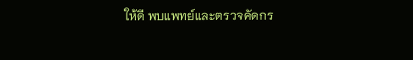ให้ดี พบแพทย์และตรวจคัดกร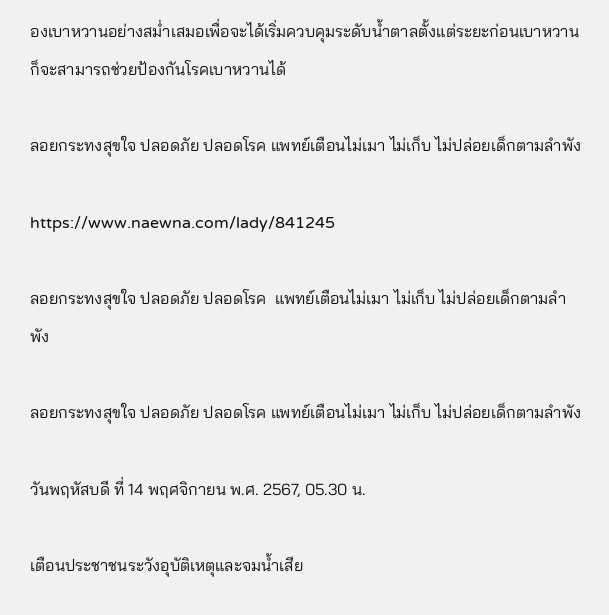องเบาหวานอย่างสม่ำเสมอเพื่อจะได้เริ่มควบคุมระดับน้ำตาลตั้งแต่ระยะก่อนเบาหวาน ก็จะสามารถช่วยป้องกันโรคเบาหวานได้

ลอยกระทงสุขใจ ปลอดภัย ปลอดโรค แพทย์เตือนไม่เมา ไม่เก็บ ไม่ปล่อยเด็กตามลำพัง

https://www.naewna.com/lady/841245

ลอยกระทงสุขใจ ปลอดภัย ปลอดโรค  แพทย์เตือนไม่เมา ไม่เก็บ ไม่ปล่อยเด็กตามลำพัง

ลอยกระทงสุขใจ ปลอดภัย ปลอดโรค แพทย์เตือนไม่เมา ไม่เก็บ ไม่ปล่อยเด็กตามลำพัง

วันพฤหัสบดี ที่ 14 พฤศจิกายน พ.ศ. 2567, 05.30 น.

เตือนประชาชนระวังอุบัติเหตุและจมน้ำเสีย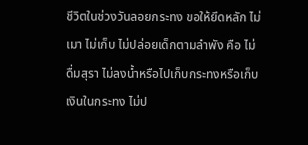ชีวิตในช่วงวันลอยกระทง ขอให้ยึดหลัก ไม่เมา ไม่เก็บ ไม่ปล่อยเด็กตามลำพัง คือ ไม่ดื่มสุรา ไม่ลงน้ำหรือไปเก็บกระทงหรือเก็บเงินในกระทง ไม่ป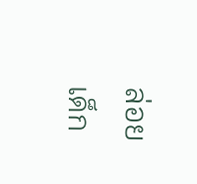ล่อยเด็ก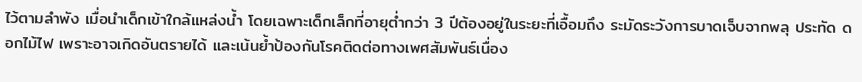ไว้ตามลำพัง เมื่อนำเด็กเข้าใกล้แหล่งน้ำ โดยเฉพาะเด็กเล็กที่อายุต่ำกว่า 3 ปีต้องอยู่ในระยะที่เอื้อมถึง ระมัดระวังการบาดเจ็บจากพลุ ประทัด ดอกไม้ไฟ เพราะอาจเกิดอันตรายได้ และเน้นย้ำป้องกันโรคติดต่อทางเพศสัมพันธ์เนื่อง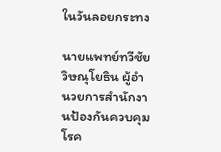ในวันลอยกระทง

นายแพทย์ทวีชัย วิษณุโยธิน ผู้อำนวยการสำนักงานป้องกันควบคุมโรค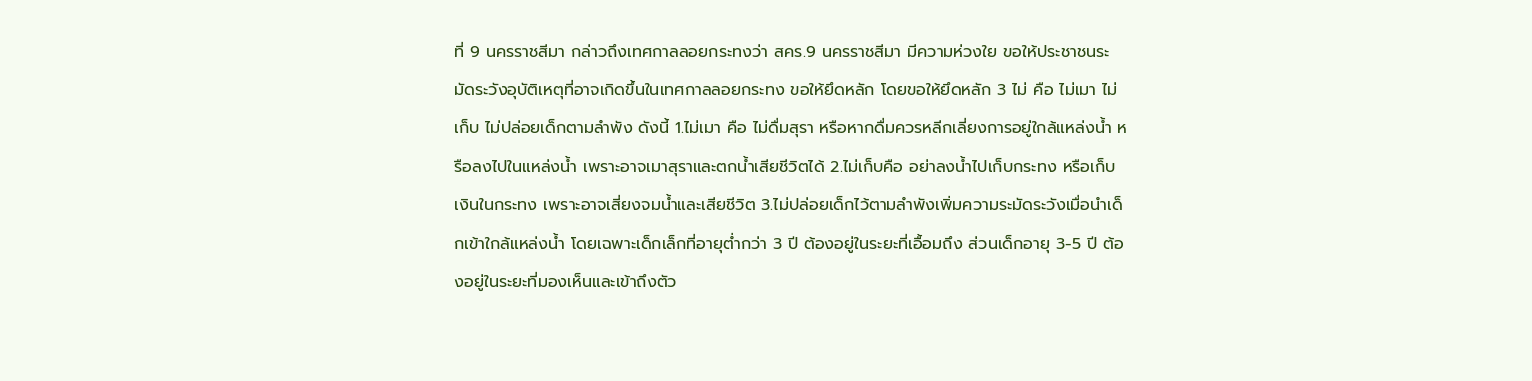ที่ 9 นครราชสีมา กล่าวถึงเทศกาลลอยกระทงว่า สคร.9 นครราชสีมา มีความห่วงใย ขอให้ประชาชนระมัดระวังอุบัติเหตุที่อาจเกิดขึ้นในเทศกาลลอยกระทง ขอให้ยึดหลัก โดยขอให้ยึดหลัก 3 ไม่ คือ ไม่เมา ไม่เก็บ ไม่ปล่อยเด็กตามลำพัง ดังนี้ 1.ไม่เมา คือ ไม่ดื่มสุรา หรือหากดื่มควรหลีกเลี่ยงการอยู่ใกล้แหล่งน้ำ หรือลงไปในแหล่งน้ำ เพราะอาจเมาสุราและตกน้ำเสียชีวิตได้ 2.ไม่เก็บคือ อย่าลงน้ำไปเก็บกระทง หรือเก็บเงินในกระทง เพราะอาจเสี่ยงจมน้ำและเสียชีวิต 3.ไม่ปล่อยเด็กไว้ตามลำพังเพิ่มความระมัดระวังเมื่อนำเด็กเข้าใกล้แหล่งน้ำ โดยเฉพาะเด็กเล็กที่อายุต่ำกว่า 3 ปี ต้องอยู่ในระยะที่เอื้อมถึง ส่วนเด็กอายุ 3-5 ปี ต้องอยู่ในระยะที่มองเห็นและเข้าถึงตัว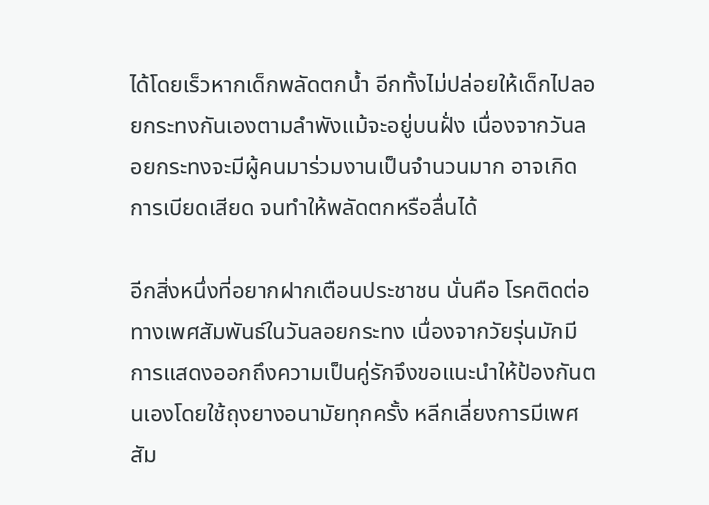ได้โดยเร็วหากเด็กพลัดตกน้ำ อีกทั้งไม่ปล่อยให้เด็กไปลอยกระทงกันเองตามลำพังแม้จะอยู่บนฝั่ง เนื่องจากวันลอยกระทงจะมีผู้คนมาร่วมงานเป็นจำนวนมาก อาจเกิดการเบียดเสียด จนทำให้พลัดตกหรือลื่นได้

อีกสิ่งหนึ่งที่อยากฝากเตือนประชาชน นั่นคือ โรคติดต่อทางเพศสัมพันธ์ในวันลอยกระทง เนื่องจากวัยรุ่นมักมีการแสดงออกถึงความเป็นคู่รักจึงขอแนะนำให้ป้องกันตนเองโดยใช้ถุงยางอนามัยทุกครั้ง หลีกเลี่ยงการมีเพศสัม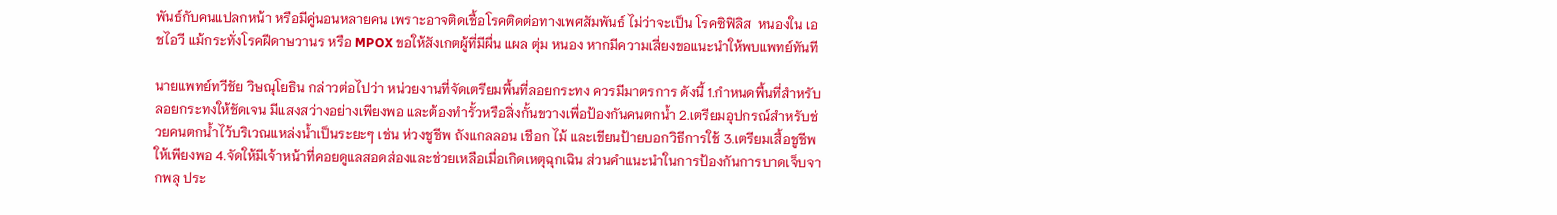พันธ์กับคนแปลกหน้า หรือมีคู่นอนหลายคน เพราะอาจติดเชื้อโรคติดต่อทางเพศสัมพันธ์ ไม่ว่าจะเป็น โรคซิฟิลิส  หนองใน เอชไอวี แม้กระทั่งโรคฝีดาษวานร หรือ MPOX ขอให้สังเกตผู้ที่มีผื่น แผล ตุ่ม หนอง หากมีความเสี่ยงขอแนะนำให้พบแพทย์ทันที

นายแพทย์ทวีชัย วิษณุโยธิน กล่าวต่อไปว่า หน่วยงานที่จัดเตรียมพื้นที่ลอยกระทง ควรมีมาตรการ ดังนี้ 1.กำหนดพื้นที่สำหรับลอยกระทงให้ชัดเจน มีแสงสว่างอย่างเพียงพอ และต้องทำรั้วหรือสิ่งกั้นขวางเพื่อป้องกันคนตกน้ำ 2.เตรียมอุปกรณ์สำหรับช่วยคนตกน้ำไว้บริเวณแหล่งน้ำเป็นระยะๆ เช่น ห่วงชูชีพ ถังแกลลอน เชือก ไม้ และเขียนป้ายบอกวิธีการใช้ 3.เตรียมเสื้อชูชีพให้เพียงพอ 4.จัดให้มีเจ้าหน้าที่คอยดูแลสอดส่องและช่วยเหลือเมื่อเกิดเหตุฉุกเฉิน ส่วนคำแนะนำในการป้องกันการบาดเจ็บจากพลุ ประ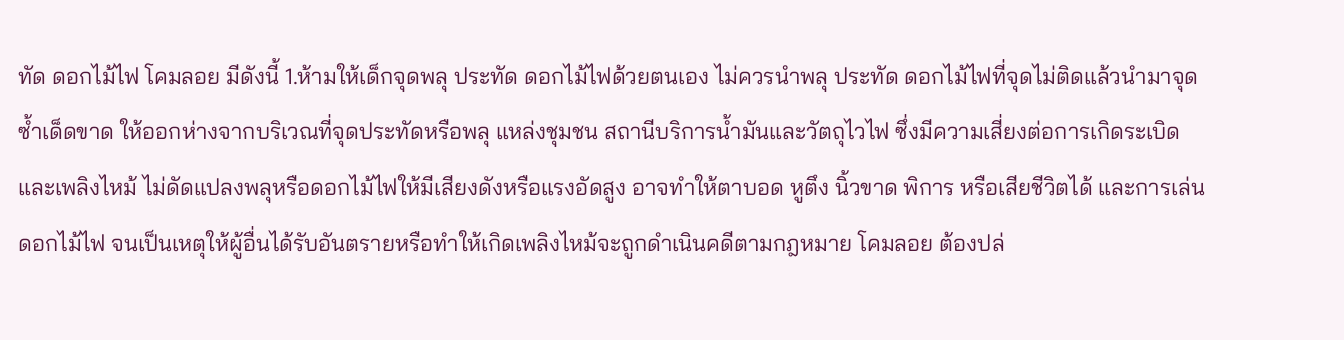ทัด ดอกไม้ไฟ โคมลอย มีดังนี้ 1.ห้ามให้เด็กจุดพลุ ประทัด ดอกไม้ไฟด้วยตนเอง ไม่ควรนำพลุ ประทัด ดอกไม้ไฟที่จุดไม่ติดแล้วนำมาจุดซ้ำเด็ดขาด ให้ออกห่างจากบริเวณที่จุดประทัดหรือพลุ แหล่งชุมชน สถานีบริการน้ำมันและวัตถุไวไฟ ซึ่งมีความเสี่ยงต่อการเกิดระเบิดและเพลิงไหม้ ไม่ดัดแปลงพลุหรือดอกไม้ไฟให้มีเสียงดังหรือแรงอัดสูง อาจทำให้ตาบอด หูตึง นิ้วขาด พิการ หรือเสียชีวิตได้ และการเล่นดอกไม้ไฟ จนเป็นเหตุให้ผู้อื่นได้รับอันตรายหรือทำให้เกิดเพลิงไหม้จะถูกดำเนินคดีตามกฎหมาย โคมลอย ต้องปล่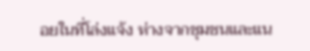อยในที่โล่งแจ้ง ห่างจากชุมชนและแน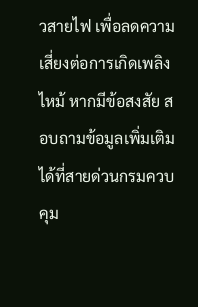วสายไฟ เพื่อลดความเสี่ยงต่อการเกิดเพลิงไหม้ หากมีข้อสงสัย สอบถามข้อมูลเพิ่มเติมได้ที่สายด่วนกรมควบคุม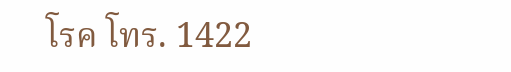โรค โทร. 1422